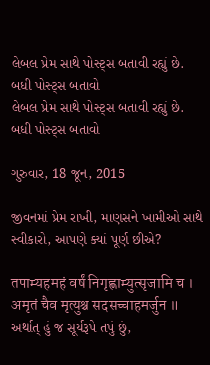લેબલ પ્રેમ સાથે પોસ્ટ્સ બતાવી રહ્યું છે. બધી પોસ્ટ્સ બતાવો
લેબલ પ્રેમ સાથે પોસ્ટ્સ બતાવી રહ્યું છે. બધી પોસ્ટ્સ બતાવો

ગુરુવાર, 18 જૂન, 2015

જીવનમાં પ્રેમ રાખી, માણસને ખામીઓ સાથે સ્વીકારો, આપણે ક્યાં પૂર્ણ છીએ?

तपाम्यहमहं वर्षं निगृह्णाम्युत्सृजामि च । अमृतं चैव मृत्युश्च सदसच्चाहमर्जुन ॥
અર્થાત્ હું જ સૂર્યરૂપે તપું છું,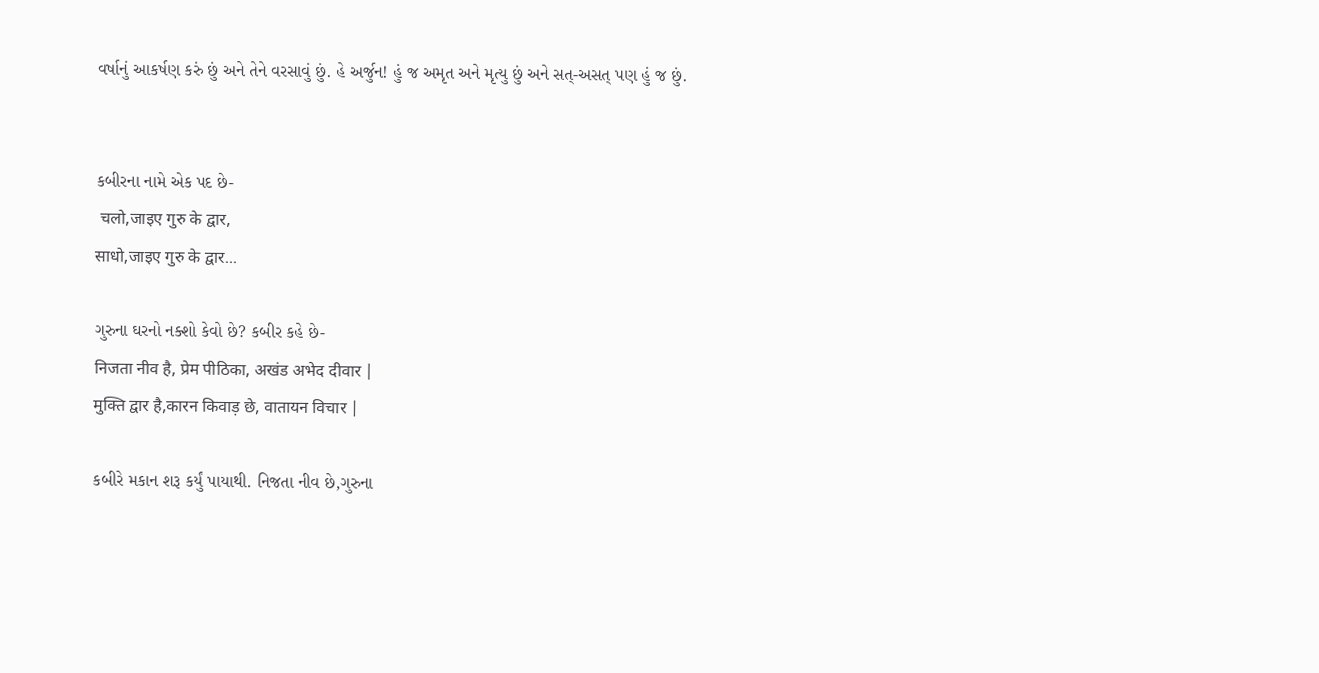વર્ષાનું આકર્ષણ કરું છું અને તેને વરસાવું છું. હે અર્જુન! હું જ અમૃત અને મૃત્યુ છું અને સત્-અસત્ પણ હું જ છું.


કબીરના નામે એક પદ છે-
 चलो,जाइए गुरु के द्वार,
साधो,जाइए गुरु के द्वार...

ગુરુના ઘરનો નક્શો કેવો છે? કબીર કહે છે-
निजता नीव है, प्रेम पीठिका, अखंड अभेद दीवार |
मुक्ति द्वार है,कारन किवाड़ छे, वातायन विचार |

કબીરે મકાન શરૂ કર્યું પાયાથી. નિજતા નીવ છે,ગુરુના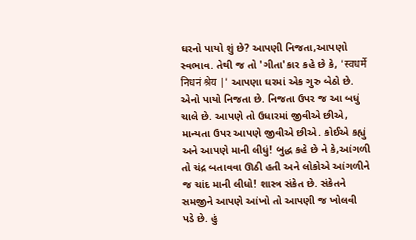ઘરનો પાયો શું છે? આપણી નિજતા,આપણો સ્વભાવ. તેથી જ તો 'ગીતા'કાર કહે છે કે, 'स्वधर्मे निधनं श्रेय |' આપણા ઘરમાં એક ગુરુ બેઠો છે. એનો પાયો નિજતા છે. નિજતા ઉપર જ આ બધું ચાલે છે. આપણે તો ઉધારમાં જીવીએ છીએ, માન્યતા ઉપર આપણે જીવીએ છીએ. કોઈએ કહ્યું અને આપણે માની લીધું! બુદ્ધ કહે છે ને કે,આંગળી તો ચંદ્ર બતાવવા ઊઠી હતી અને લોકોએ આંગળીને જ ચાંદ માની લીધો! શાસ્ત્ર સંકેત છે. સંકેતને સમજીને આપણે આંખો તો આપણી જ ખોલવી પડે છે. હું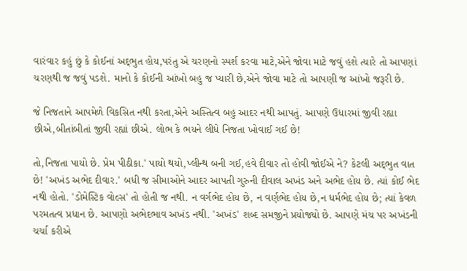વારંવાર કહું છું કે કોઈનાં અદ્‌ભુત હોય,પરંતુ એ ચરણનો સ્પર્શ કરવા માટે,એને જોવા માટે જવું હશે ત્યારે તો આપણાં ચરણથી જ જવું પડશે. માનો કે કોઈની આંખો બહુ જ પ્યારી છે,એને જોવા માટે તો આપણી જ આંખો જરૂરી છે.

જે નિજતાને આપમેળે વિકસિત નથી કરતા,એને અસ્તિત્વ બહુ આદર નથી આપતું. આપણે ઉધારમાં જીવી રહ્યા છીએ,બીતાંબીતાં જીવી રહ્યાં છીએ. લોભ કે ભયને લીધે નિજતા ખોવાઈ ગઈ છે!

તો,નિજતા પાયો છે. પ્રેમ પીઠીકા.' પાયો થયો,પ્લીન્થ બની ગઈ,હવે દીવાર તો હોવી જોઈએ ને? કેટલી અદ્‌ભુત વાત છે! 'અખંડ અભેદ દીવાર.' બધી જ સીમાઓને આદર આપતી ગુરુની દીવાલ અખંડ અને અભેદ હોય છે. ત્યાં કોઈ ભેદ નથી હોતો. 'ડોમેસ્ટિક વોલ્સ' તો હોતી જ નથી. ન વર્ગભેદ હોય છે, ન વર્ણભેદ હોય છે,ન ધર્મભેદ હોય છે; ત્યાં કેવળ પરમતત્વ પ્રધાન છે. આપણો અભેદભાવ અખંડ નથી. 'અખંડ' શબ્દ સમજીને પ્રયોજ્યો છે. આપણે મંચ પર અખંડની ચર્ચા કરીએ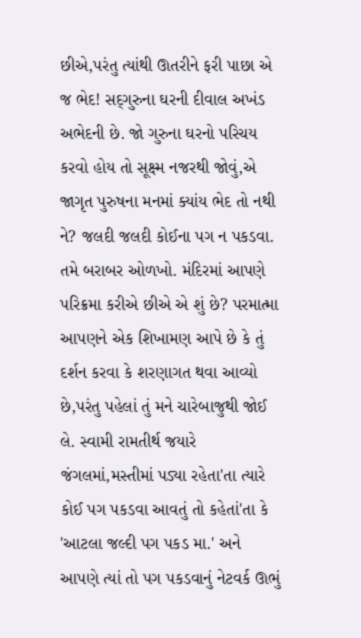છીએ,પરંતુ ત્યાંથી ઊતરીને ફરી પાછા એ જ ભેદ! સદ્‌ગુરુના ઘરની દીવાલ અખંડ અભેદની છે. જો ગુરુના ઘરનો પરિચય કરવો હોય તો સૂક્ષ્મ નજરથી જોવું,એ જાગૃત પુરુષના મનમાં ક્યાંય ભેદ તો નથી ને? જલદી જલદી કોઈના પગ ન પકડવા. તમે બરાબર ઓળખો. મંદિરમાં આપણે પરિક્રમા કરીએ છીએ એ શું છે? પરમાત્મા આપણને એક શિખામણ આપે છે કે તું દર્શન કરવા કે શરણાગત થવા આવ્યો છે,પરંતુ પહેલાં તું મને ચારેબાજુથી જોઈ લે. સ્વામી રામતીર્થ જયારે જંગલમાં,મસ્તીમાં પડ્યા રહેતા'તા ત્યારે કોઈ પગ પકડવા આવતું તો કહેતાં'તા કે 'આટલા જલ્દી પગ પકડ મા.' અને આપણે ત્યાં તો પગ પકડવાનું નેટવર્ક ઊભું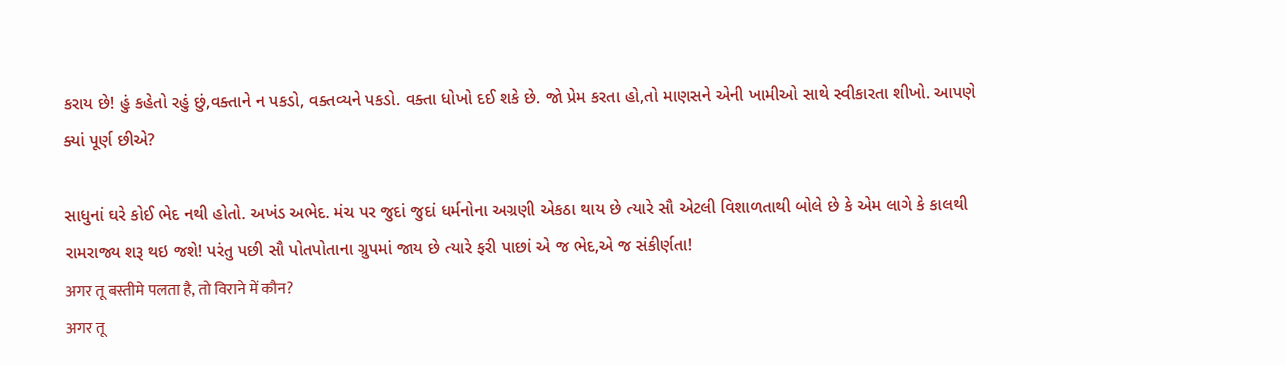કરાય છે! હું કહેતો રહું છું,વક્તાને ન પકડો, વક્તવ્યને પકડો. વક્તા ધોખો દઈ શકે છે. જો પ્રેમ કરતા હો,તો માણસને એની ખામીઓ સાથે સ્વીકારતા શીખો. આપણે ક્યાં પૂર્ણ છીએ?

સાધુનાં ઘરે કોઈ ભેદ નથી હોતો. અખંડ અભેદ. મંચ પર જુદાં જુદાં ધર્મનોના અગ્રણી એકઠા થાય છે ત્યારે સૌ એટલી વિશાળતાથી બોલે છે કે એમ લાગે કે કાલથી રામરાજ્ય શરૂ થઇ જશે! પરંતુ પછી સૌ પોતપોતાના ગ્રુપમાં જાય છે ત્યારે ફરી પાછાં એ જ ભેદ,એ જ સંકીર્ણતા!
अगर तू बस्तीमे पलता है, तो विराने में कौन?
अगर तू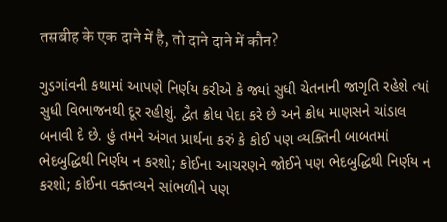तसबीह के एक दाने में है, तो दाने दाने में कौन?

ગુડગાંવની કથામાં આપણે નિર્ણય કરીએ કે જ્યાં સુધી ચેતનાની જાગૃતિ રહેશે ત્યાં સુધી વિભાજનથી દૂર રહીશું. દ્વૈત ક્રોધ પેદા કરે છે અને ક્રોધ માણસને ચાંડાલ બનાવી દે છે. હું તમને અંગત પ્રાર્થના કરું કે કોઈ પણ વ્યક્તિની બાબતમાં ભેદબુદ્ધિથી નિર્ણય ન કરશો; કોઈના આચરણને જોઈને પણ ભેદબુદ્ધિથી નિર્ણય ન કરશો; કોઈના વક્તવ્યને સાંભળીને પણ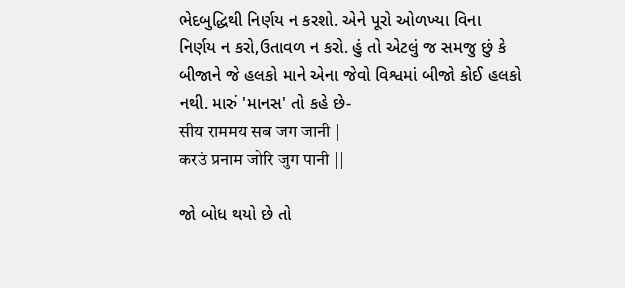ભેદબુદ્ધિથી નિર્ણય ન કરશો. એને પૂરો ઓળખ્યા વિના નિર્ણય ન કરો,ઉતાવળ ન કરો. હું તો એટલું જ સમજુ છું કે બીજાને જે હલકો માને એના જેવો વિશ્વમાં બીજો કોઈ હલકો નથી. મારું 'માનસ' તો કહે છે-
सीय राममय सब जग जानी |
करउं प्रनाम जोरि जुग पानी ||

જો બોધ થયો છે તો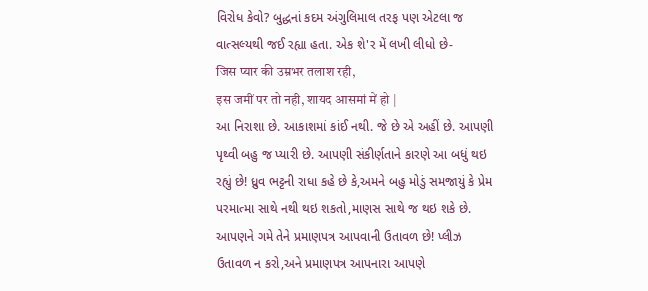વિરોધ કેવો? બુદ્ધનાં કદમ અંગુલિમાલ તરફ પણ એટલા જ વાત્સલ્યથી જઈ રહ્યા હતા. એક શે'ર મેં લખી લીધો છે-
जिस प्यार की उम्रभर तलाश रही,
इस जमीं पर तो नही, शायद आसमां में हो |
આ નિરાશા છે. આકાશમાં કાંઈ નથી. જે છે એ અહીં છે. આપણી પૃથ્વી બહુ જ પ્યારી છે. આપણી સંકીર્ણતાને કારણે આ બધું થઇ રહ્યું છે! ધ્રુવ ભટ્ટની રાધા કહે છે કે,અમને બહુ મોડું સમજાયું કે પ્રેમ પરમાત્મા સાથે નથી થઇ શકતો,માણસ સાથે જ થઇ શકે છે. આપણને ગમે તેને પ્રમાણપત્ર આપવાની ઉતાવળ છે! પ્લીઝ ઉતાવળ ન કરો,અને પ્રમાણપત્ર આપનારા આપણે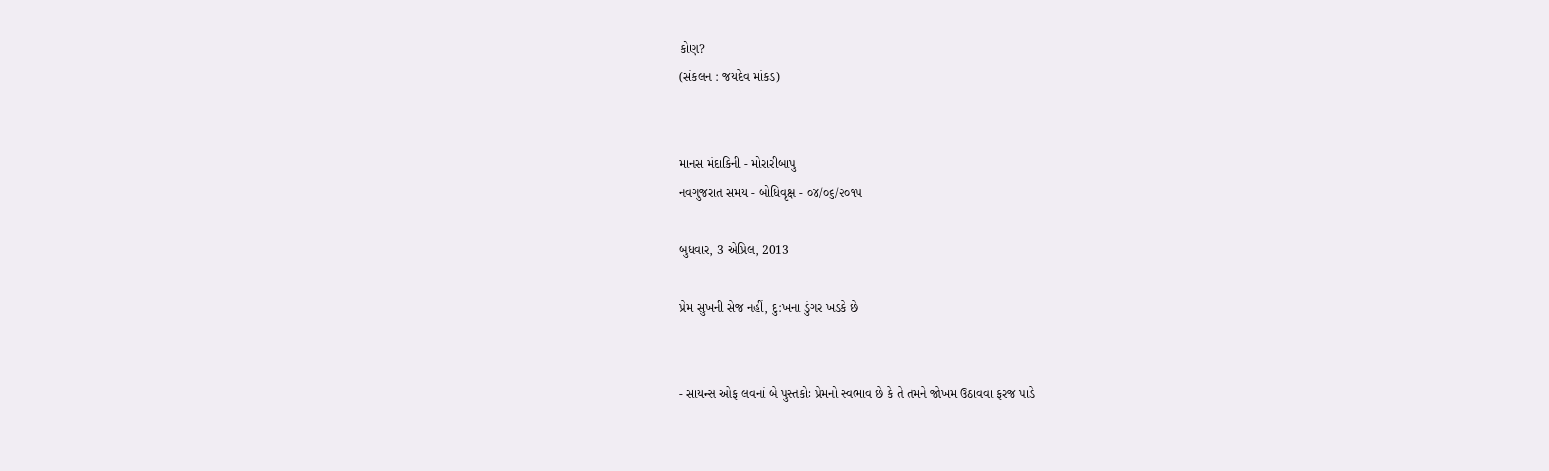કોણ?
(સંકલન : જયદેવ માંકડ)


માનસ મંદાકિની - મોરારીબાપુ
નવગુજરાત સમય - બોધિવૃક્ષ - ૦૪/૦૬/૨૦૧૫

બુધવાર, 3 એપ્રિલ, 2013

પ્રેમ સુખની સેજ નહીં, દુ:ખના ડુંગર ખડકે છે


- સાયન્સ ઓફ લવનાં બે પુસ્તકોઃ પ્રેમનો સ્વભાવ છે કે તે તમને જોખમ ઉઠાવવા ફરજ પાડે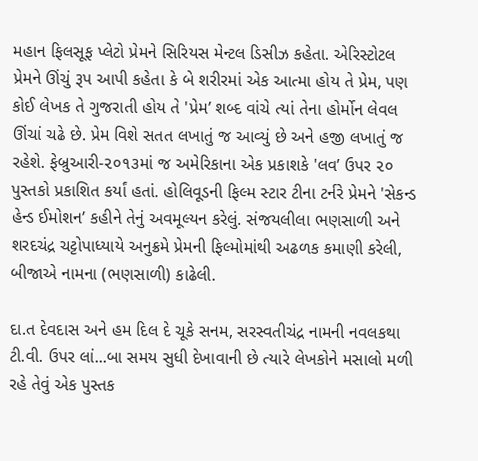મહાન ફિલસૂફ પ્લેટો પ્રેમને સિરિયસ મેન્ટલ ડિસીઝ કહેતા. એરિસ્ટોટલ પ્રેમને ઊંચું રૂપ આપી કહેતા કે બે શરીરમાં એક આત્મા હોય તે પ્રેમ, પણ કોઈ લેખક તે ગુજરાતી હોય તે 'પ્રેમ’ શબ્દ વાંચે ત્યાં તેના હોર્મોન લેવલ ઊંચાં ચઢે છે. પ્રેમ વિશે સતત લખાતું જ આવ્યું છે અને હજી લખાતું જ રહેશે. ફેબ્રુઆરી-૨૦૧૩માં જ અમેરિકાના એક પ્રકાશકે 'લવ’ ઉપર ૨૦ પુસ્તકો પ્રકાશિત કર્યાં હતાં. હોલિવૂડની ફિલ્મ સ્ટાર ટીના ટર્નરે પ્રેમને 'સેકન્ડ હેન્ડ ઈમોશન’ કહીને તેનું અવમૂલ્યન કરેલું. સંજયલીલા ભણસાળી અને શરદચંદ્ર ચટ્ટોપાધ્યાયે અનુક્રમે પ્રેમની ફિલ્મોમાંથી અઢળક કમાણી કરેલી, બીજાએ નામના (ભણસાળી) કાઢેલી.

દા.ત દેવદાસ અને હમ દિલ દે ચૂકે સનમ, સરસ્વતીચંદ્ર નામની નવલકથા ટી.વી. ઉપર લાં...બા સમય સુધી દેખાવાની છે ત્યારે લેખકોને મસાલો મળી રહે તેવું એક પુસ્તક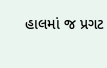હાલમાં જ પ્રગટ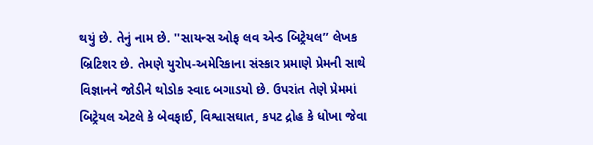થયું છે. તેનું નામ છે. ''સાયન્સ ઓફ લવ એન્ડ બિટ્રેયલ’’ લેખક બ્રિટિશર છે. તેમણે યુરોપ-અમેરિકાના સંસ્કાર પ્રમાણે પ્રેમની સાથે વિજ્ઞાનને જોડીને થોડોક સ્વાદ બગાડયો છે. ઉપરાંત તેણે પ્રેમમાં બિટ્રેયલ એટલે કે બેવફાઈ, વિશ્વાસઘાત, કપટ દ્રોહ કે ધોખા જેવા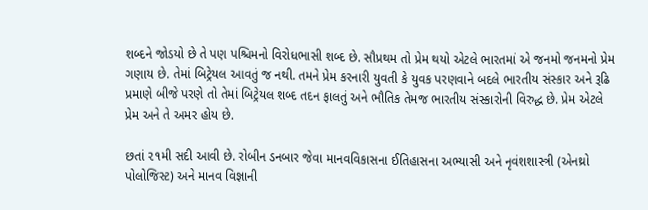શબ્દને જોડયો છે તે પણ પ‌શ્ચિ‌મનો વિરોધભાસી શબ્દ છે. સૌપ્રથમ તો પ્રેમ થયો એટલે ભારતમાં એ જનમો જનમનો પ્રેમ ગણાય છે. તેમાં બિટ્રેયલ આવતું જ નથી. તમને પ્રેમ કરનારી યુવતી કે યુવક પરણવાને બદલે ભારતીય સંસ્કાર અને રૂઢિ પ્રમાણે બીજે પરણે તો તેમાં બિટ્રેયલ શબ્દ તદન ફાલતું અને ભૌતિક તેમજ ભારતીય સંસ્કારોની વિરુદ્ધ છે. પ્રેમ એટલે પ્રેમ અને તે અમર હોય છે.

છતાં ૨૧મી સદી આવી છે. રોબીન ડનબાર જેવા માનવવિકાસના ઈતિહાસના અભ્યાસી અને નૃવંશશાસ્ત્રી (એનથ્રો પોલોજિસ્ટ) અને માનવ વિજ્ઞાની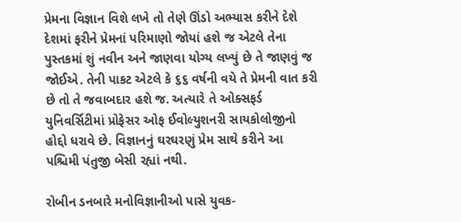પ્રેમના વિજ્ઞાન વિશે લખે તો તેણે ઊંડો અભ્યાસ કરીને દેશે દેશમાં ફરીને પ્રેમનાં પરિમાણો જોયાં હશે જ એટલે તેના પુસ્તકમાં શું નવીન અને જાણવા યોગ્ય લખ્યું છે તે જાણવું જ જોઈએ. તેની પાકટ એટલે કે ૬૬ વર્ષની વયે તે પ્રેમની વાત કરી છે તો તે જવાબદાર હશે જ. અત્યારે તે ઓક્સફર્ડ યુનિવર્સિ‌ટીમાં પ્રોફેસર ઓફ ઈવોલ્યુશનરી સાયકોલોજીનો હોદ્દો ધરાવે છે. વિજ્ઞાનનું ઘરઘરણું પ્રેમ સાથે કરીને આ પ‌શ્ચિ‌મી પંતુજી બેસી રહ્યાં નથી.

રોબીન ડનબારે મનોવિજ્ઞાનીઓ પાસે યુવક-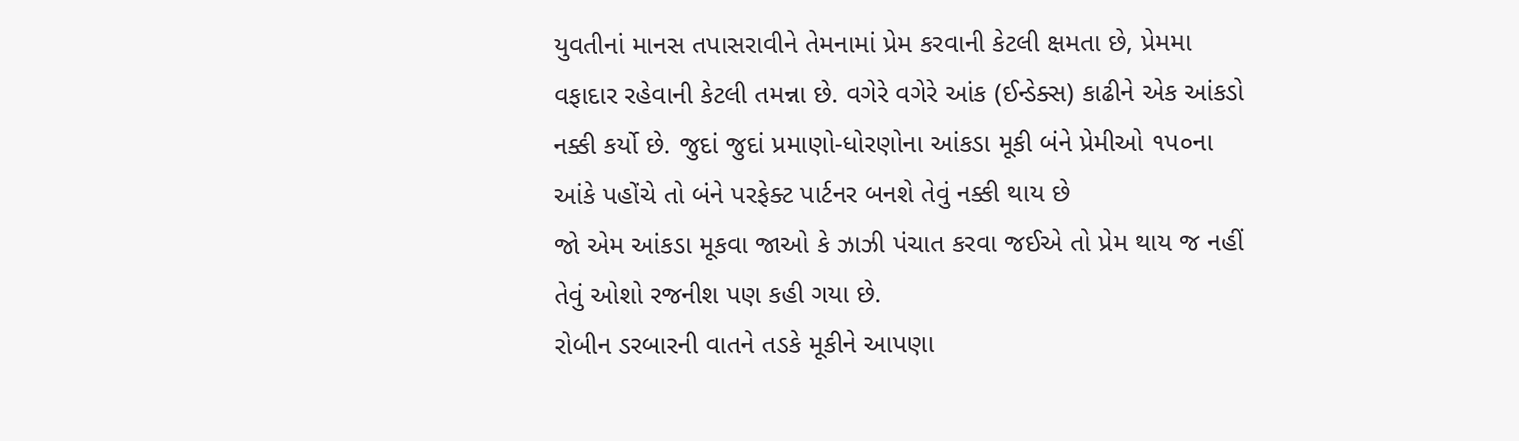યુવતીનાં માનસ તપાસરાવીને તેમનામાં પ્રેમ કરવાની કેટલી ક્ષમતા છે, પ્રેમમા વફાદાર રહેવાની કેટલી તમન્ના છે. વગેરે વગેરે આંક (ઈન્ડેક્સ) કાઢીને એક આંકડો નક્કી કર્યો છે. જુદાં જુદાં પ્રમાણો-ધોરણોના આંકડા મૂકી બંને પ્રેમીઓ ૧પ૦ના આંકે પહોંચે તો બંને પરફેક્ટ પાર્ટનર બનશે તેવું નક્કી થાય છે
જો એમ આંકડા મૂકવા જાઓ કે ઝાઝી પંચાત કરવા જઈએ તો પ્રેમ થાય જ નહીં તેવું ઓશો રજનીશ પણ કહી ગયા છે.
રોબીન ડરબારની વાતને તડકે મૂકીને આપણા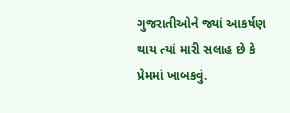ગુજરાતીઓને જ્યાં આકર્ષણ થાય ત્યાં મારી સલાહ છે કે પ્રેમમાં ખાબકવું.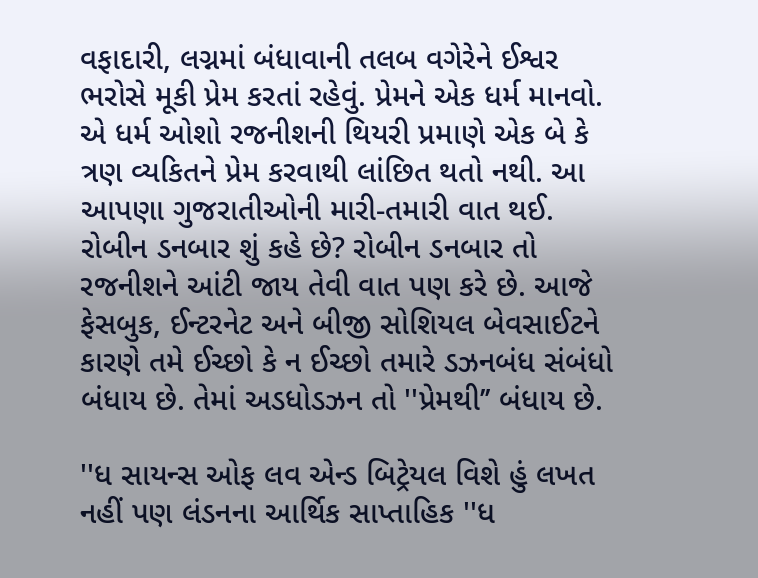વફાદારી, લગ્નમાં બંધાવાની તલબ વગેરેને ઈશ્વર ભરોસે મૂકી પ્રેમ કરતાં રહેવું. પ્રેમને એક ધર્મ માનવો. એ ધર્મ ઓશો રજનીશની થિયરી પ્રમાણે એક બે કે ત્રણ વ્યકિતને પ્રેમ કરવાથી લાંછિત થતો નથી. આ આપણા ગુજરાતીઓની મારી-તમારી વાત થઈ. રોબીન ડનબાર શું કહે છે? રોબીન ડનબાર તો રજનીશને આંટી જાય તેવી વાત પણ કરે છે. આજે ફેસબુક, ઈન્ટરનેટ અને બીજી સોશિયલ બેવસાઈટને કારણે તમે ઈચ્છો કે ન ઈચ્છો તમારે ડઝનબંધ સંબંધો બંધાય છે. તેમાં અડધોડઝન તો ''પ્રેમથી’’ બંધાય છે.

''ધ સાયન્સ ઓફ લવ એન્ડ બિટ્રેયલ વિશે હું લખત નહીં પણ લંડનના આર્થિ‌ક સાપ્તાહિ‌ક ''ધ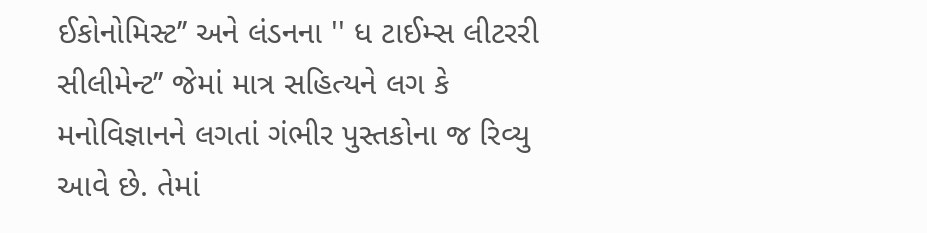ઈકોનોમિસ્ટ’’ અને લંડનના '' ધ ટાઈમ્સ લીટરરી સીલીમેન્ટ’’ જેમાં માત્ર સહિ‌ત્યને લગ કે મનોવિજ્ઞાનને લગતાં ગંભીર પુસ્તકોના જ રિવ્યુ આવે છે. તેમાં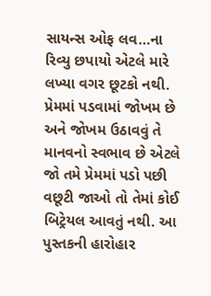સાયન્સ ઓફ લવ...ના રિવ્યુ છપાયો એટલે મારે લખ્યા વગર છૂટકો નથી. પ્રેમમાં પડવામાં જોખમ છે અને જોખમ ઉઠાવવું તે માનવનો સ્વભાવ છે એટલે જો તમે પ્રેમમાં પડો પછી વછૂટી જાઓ તો તેમાં કોઈ બિટ્રેયલ આવતું નથી. આ પુસ્તકની હારોહાર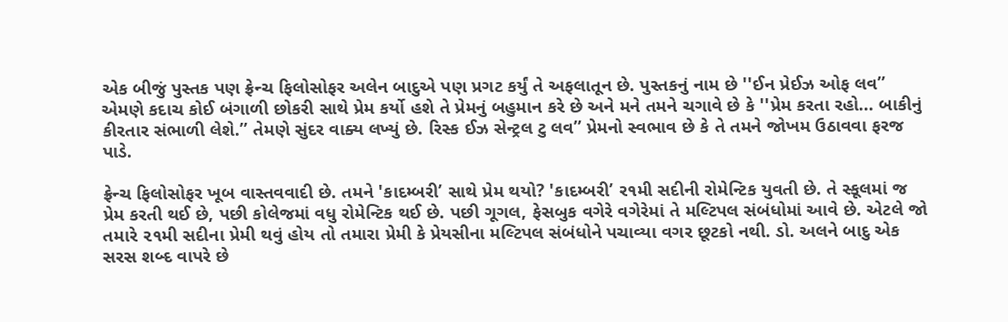એક બીજું પુસ્તક પણ ફ્રેન્ચ ફિલોસોફર અલેન બાદુએ પણ પ્રગટ કર્યું તે અફલાતૂન છે. પુસ્તકનું નામ છે ''ઈન પ્રેઈઝ ઓફ લવ’’ એમણે કદાચ કોઈ બંગાળી છોકરી સાથે પ્રેમ કર્યો હશે તે પ્રેમનું બહુમાન કરે છે અને મને તમને ચગાવે છે કે ''પ્રેમ કરતા રહો... બાકીનું કીરતાર સંભાળી લેશે.’’ તેમણે સુંદર વાક્ય લખ્યું છે. રિસ્ક ઈઝ સેન્ટ્રલ ટુ લવ’’ પ્રેમનો સ્વભાવ છે કે તે તમને જોખમ ઉઠાવવા ફરજ પાડે.

ફ્રેન્ચ ફિલોસોફર ખૂબ વાસ્તવવાદી છે. તમને 'કાદમ્બરી’ સાથે પ્રેમ થયો? 'કાદમ્બરી’ ર૧મી સદીની રોમેન્ટિક યુવતી છે. તે સ્કૂલમાં જ પ્રેમ કરતી થઈ છે, પછી કોલેજમાં વધુ રોમેન્ટિક થઈ છે. પછી ગૂગલ, ફેસબુક વગેરે વગેરેમાં તે મલ્ટિપલ સંબંધોમાં આવે છે. એટલે જો તમારે ૨૧મી સદીના પ્રેમી થવું હોય તો તમારા પ્રેમી કે પ્રેયસીના મલ્ટિપલ સંબંધોને પચાવ્યા વગર છૂટકો નથી. ડો. અલને બાદુ એક સરસ શબ્દ વાપરે છે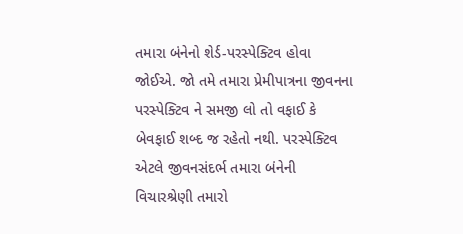તમારા બંનેનો શેર્ડ-પરસ્પેક્ટિવ હોવા જોઈએ. જો તમે તમારા પ્રેમીપાત્રના જીવનના પરસ્પેક્ટિવ ને સમજી લો તો વફાઈ કે બેવફાઈ શબ્દ જ રહેતો નથી. પરસ્પેક્ટિવ એટલે જીવનસંદર્ભ તમારા બંનેની વિચારશ્રેણી તમારો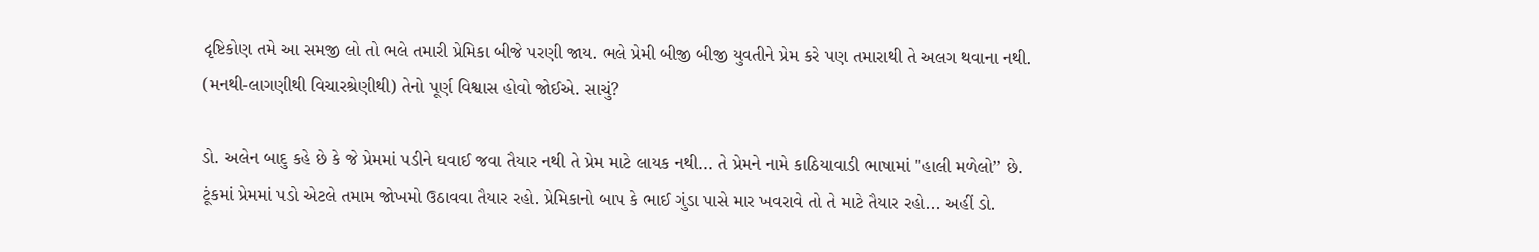દૃષ્ટિકોણ તમે આ સમજી લો તો ભલે તમારી પ્રેમિકા બીજે પરણી જાય. ભલે પ્રેમી બીજી બીજી યુવતીને પ્રેમ કરે પણ તમારાથી તે અલગ થવાના નથી. (મનથી-લાગણીથી વિચારશ્રેણીથી) તેનો પૂર્ણ વિશ્વાસ હોવો જોઈએ. સાચું?

ડો. અલેન બાદુ કહે છે કે જે પ્રેમમાં પડીને ઘવાઈ જવા તૈયાર નથી તે પ્રેમ માટે લાયક નથી... તે પ્રેમને નામે કાઠિયાવાડી ભાષામાં ''હાલી મળેલો’’ છે. ટૂંકમાં પ્રેમમાં પડો એટલે તમામ જોખમો ઉઠાવવા તૈયાર રહો. પ્રેમિકાનો બાપ કે ભાઈ ગુંડા પાસે માર ખવરાવે તો તે માટે તૈયાર રહો... અહીં ડો.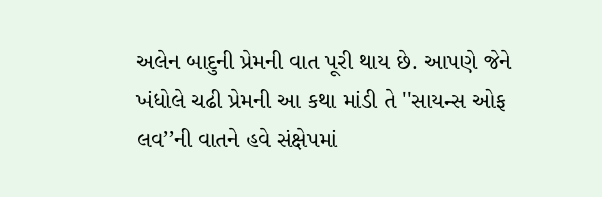અલેન બાદુની પ્રેમની વાત પૂરી થાય છે. આપણે જેને ખંધોલે ચઢી પ્રેમની આ કથા માંડી તે ''સાયન્સ ઓફ લવ’’ની વાતને હવે સંક્ષેપમાં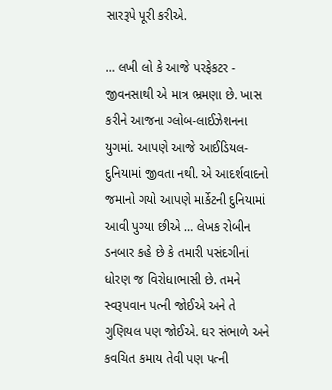સારરૂપે પૂરી કરીએ.

… લખી લો કે આજે પરફેકટર - જીવનસાથી એ માત્ર ભ્રમણા છે. ખાસ કરીને આજના ગ્લોબ-લાઈઝેશનના યુગમાં. આપણે આજે આઈડિયલ-દુનિયામાં જીવતા નથી. એ આદર્શવાદનો જમાનો ગયો આપણે માર્કેટની દુનિયામાં આવી પુગ્યા છીએ … લેખક રોબીન ડનબાર કહે છે કે તમારી પસંદગીનાં ધોરણ જ વિરોધાભાસી છે. તમને સ્વરૂપવાન પત્ની જોઈએ અને તે ગુણિયલ પણ જોઈએ. ઘર સંભાળે અને કવચિત કમાય તેવી પણ પત્ની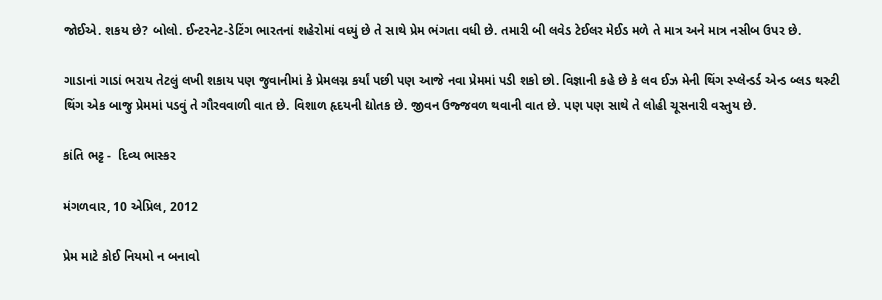જોઈએ. શકય છે? બોલો. ઈન્ટરનેટ-ડેટિંગ ભારતનાં શહેરોમાં વધ્યું છે તે સાથે પ્રેમ ભંગતા વધી છે. તમારી બી લવેડ ટેઈલર મેઈડ મળે તે માત્ર અને માત્ર નસીબ ઉપર છે.

ગાડાનાં ગાડાં ભરાય તેટલું લખી શકાય પણ જુવાનીમાં કે પ્રેમલગ્ન કર્યાં પછી પણ આજે નવા પ્રેમમાં પડી શકો છો. વિજ્ઞાની કહે છે કે લવ ઈઝ મેની થિંગ સ્પ્લેન્ડર્ડ એન્ડ બ્લડ થસ્ર્ટી થિંગ એક બાજુ પ્રેમમાં પડવું તે ગૌરવવાળી વાત છે. વિશાળ હૃદયની દ્યોતક છે. જીવન ઉજ્જવળ થવાની વાત છે. પણ પણ સાથે તે લોહી ચૂસનારી વસ્તુય છે.

કાંતિ ભટ્ટ -  દિવ્ય ભાસ્કર

મંગળવાર, 10 એપ્રિલ, 2012

પ્રેમ માટે કોઈ નિયમો ન બનાવો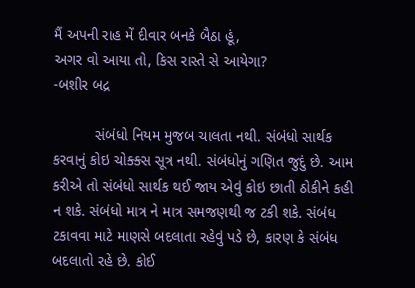મૈં અપની રાહ મેં દીવાર બનકે બૈઠા હૂં,
અગર વો આયા તો, કિસ રાસ્તે સે આયેગા?
-બશીર બદ્ર

          સંબંધો નિયમ મુજબ ચાલતા નથી. સંબંધો સાર્થક કરવાનું કોઇ ચોક્ક્સ સૂત્ર નથી. સંબંધોનું ગણિત જુદું છે. આમ કરીએ તો સંબંધો સાર્થક થઈ જાય એવું કોઇ છાતી ઠોકીને કહી ન શકે. સંબંધો માત્ર ને માત્ર સમજણથી જ ટકી શકે. સંબંધ ટકાવવા માટે માણસે બદલાતા રહેવું પડે છે, કારણ કે સંબંધ બદલાતો રહે છે. કોઈ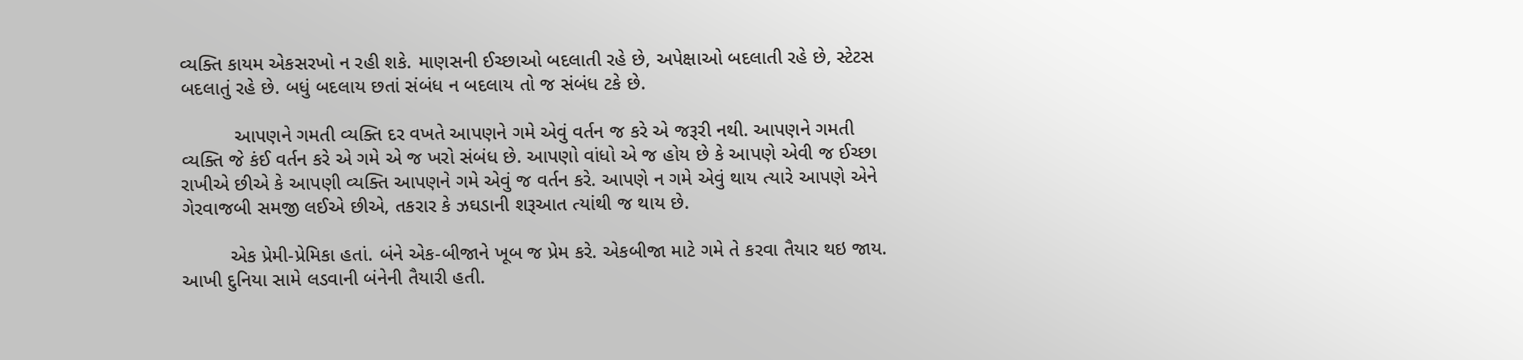વ્યક્તિ કાયમ એકસરખો ન રહી શકે. માણસની ઈચ્છાઓ બદલાતી રહે છે, અપેક્ષાઓ બદલાતી રહે છે, સ્ટેટસ બદલાતું રહે છે. બધું બદલાય છતાં સંબંધ ન બદલાય તો જ સંબંધ ટકે છે.

          આપણને ગમતી વ્યક્તિ દર વખતે આપણને ગમે એવું વર્તન જ કરે એ જરૂરી નથી. આપણને ગમતી વ્યક્તિ જે કંઈ વર્તન કરે એ ગમે એ જ ખરો સંબંધ છે. આપણો વાંધો એ જ હોય છે કે આપણે એવી જ ઈચ્છા રાખીએ છીએ કે આપણી વ્યક્તિ આપણને ગમે એવું જ વર્તન કરે. આપણે ન ગમે એવું થાય ત્યારે આપણે એને ગેરવાજબી સમજી લઈએ છીએ, તકરાર કે ઝઘડાની શરૂઆત ત્યાંથી જ થાય છે.

         એક પ્રેમી-પ્રેમિકા હતાં. બંને એક-બીજાને ખૂબ જ પ્રેમ કરે. એકબીજા માટે ગમે તે કરવા તૈયાર થઇ જાય. આખી દુનિયા સામે લડવાની બંનેની તૈયારી હતી.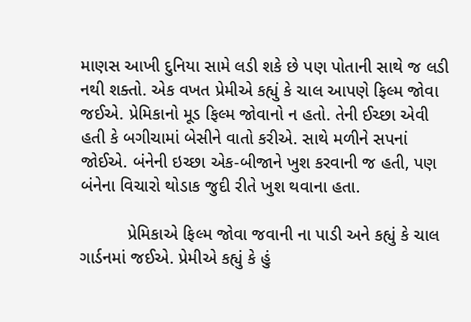માણસ આખી દુનિયા સામે લડી શકે છે પણ પોતાની સાથે જ લડી નથી શક્તો. એક વખત પ્રેમીએ કહ્યું કે ચાલ આપણે ફિલ્મ જોવા જઈએ. પ્રેમિકાનો મૂડ ફિલ્મ જોવાનો ન હતો. તેની ઈચ્છા એવી હતી કે બગીચામાં બેસીને વાતો કરીએ. સાથે મળીને સપનાં જોઈએ. બંનેની ઇચ્છા એક-બીજાને ખુશ કરવાની જ હતી, પણ બંનેના વિચારો થોડાક જુદી રીતે ખુશ થવાના હતા.

          પ્રેમિકાએ ફિલ્મ જોવા જવાની ના પાડી અને કહ્યું કે ચાલ ગાર્ડનમાં જઈએ. પ્રેમીએ કહ્યું કે હું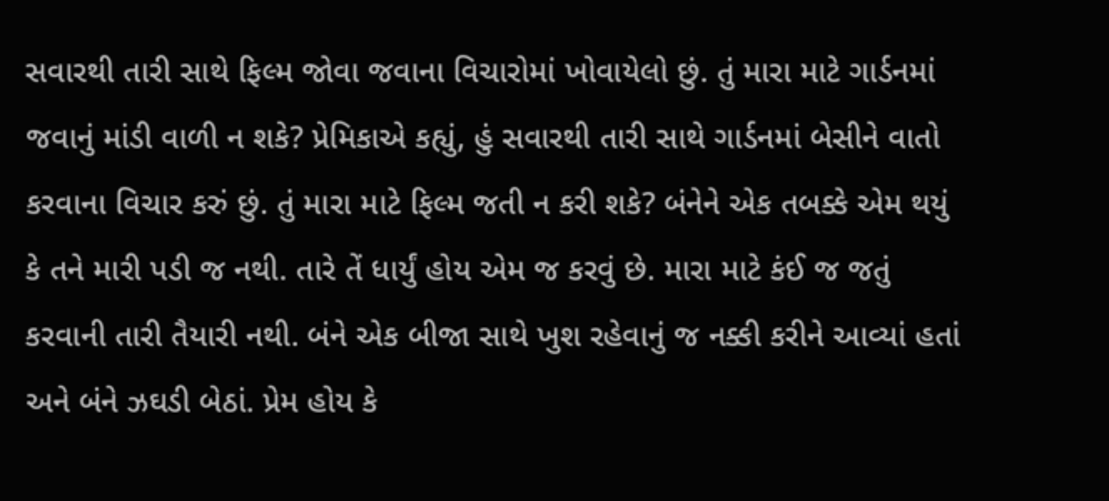સવારથી તારી સાથે ફિલ્મ જોવા જવાના વિચારોમાં ખોવાયેલો છું. તું મારા માટે ગાર્ડનમાં જવાનું માંડી વાળી ન શકે? પ્રેમિકાએ કહ્યું, હું સવારથી તારી સાથે ગાર્ડનમાં બેસીને વાતો કરવાના વિચાર કરું છું. તું મારા માટે ફિલ્મ જતી ન કરી શકે? બંનેને એક તબક્કે એમ થયું કે તને મારી પડી જ નથી. તારે તેં ધાર્યું હોય એમ જ કરવું છે. મારા માટે કંઈ જ જતું કરવાની તારી તૈયારી નથી. બંને એક બીજા સાથે ખુશ રહેવાનું જ નક્કી કરીને આવ્યાં હતાં અને બંને ઝઘડી બેઠાં. પ્રેમ હોય કે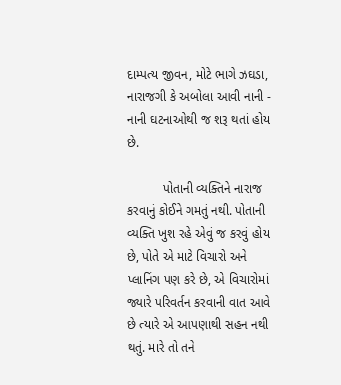દામ્પત્ય જીવન, મોટે ભાગે ઝઘડા, નારાજગી કે અબોલા આવી નાની - નાની ઘટનાઓથી જ શરૂ થતાં હોય છે.

          પોતાની વ્યક્તિને નારાજ કરવાનું કોઈને ગમતું નથી. પોતાની વ્યક્તિ ખુશ રહે એવું જ કરવું હોય છે, પોતે એ માટે વિચારો અને પ્લાનિંગ પણ કરે છે, એ વિચારોમાં જ્યારે પરિવર્તન કરવાની વાત આવે છે ત્યારે એ આપણાથી સહન નથી થતું. મારે તો તને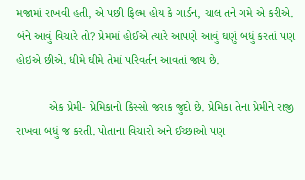મજામાં રાખવી હતી, એ પછી ફિલ્મ હોય કે ગાર્ડન, ચાલ તને ગમે એ કરીએ. બંને આવું વિચારે તો? પ્રેમમાં હોઈએ ત્યારે આપણે આવું ઘણું બધું કરતાં પણ હોઇએ છીએ. ધીમે ઘીમે તેમાં પરિવર્તન આવતાં જાય છે.

          એક પ્રેમી- પ્રેમિકાનો કિસ્સો જરાક જુદો છે. પ્રેમિકા તેના પ્રેમીને રાજી રાખવા બધું જ કરતી. પોતાના વિચારો અને ઈચ્છાઓ પણ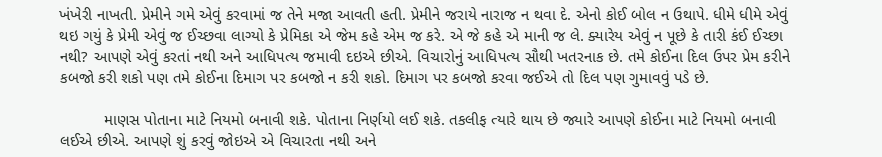ખંખેરી નાખતી. પ્રેમીને ગમે એવું કરવામાં જ તેને મજા આવતી હતી. પ્રેમીને જરાયે નારાજ ન થવા દે. એનો કોઈ બોલ ન ઉથાપે. ધીમે ધીમે એવું થઇ ગયું કે પ્રેમી એવું જ ઈચ્છવા લાગ્યો કે પ્રેમિકા એ જેમ કહે એમ જ કરે. એ જે કહે એ માની જ લે. ક્યારેય એવું ન પૂછે કે તારી કંઈ ઈચ્છા નથી? આપણે એવું કરતાં નથી અને આધિપત્ય જમાવી દઇએ છીએ. વિચારોનું આધિપત્ય સૌથી ખતરનાક છે. તમે કોઈના દિલ ઉપર પ્રેમ કરીને કબજો કરી શકો પણ તમે કોઈના દિમાગ પર કબજો ન કરી શકો. દિમાગ પર કબજો કરવા જઈએ તો દિલ પણ ગુમાવવું પડે છે.

          માણસ પોતાના માટે નિયમો બનાવી શકે. પોતાના નિર્ણયો લઈ શકે. તકલીફ ત્યારે થાય છે જ્યારે આપણે કોઈના માટે નિયમો બનાવી લઈએ છીએ. આપણે શું કરવું જોઇએ એ વિચારતા નથી અને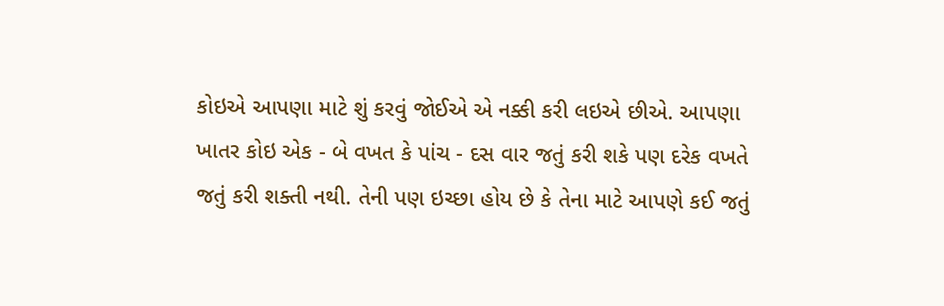કોઇએ આપણા માટે શું કરવું જોઈએ એ નક્કી કરી લઇએ છીએ. આપણા ખાતર કોઇ એક - બે વખત કે પાંચ - દસ વાર જતું કરી શકે પણ દરેક વખતે જતું કરી શક્તી નથી. તેની પણ ઇચ્છા હોય છે કે તેના માટે આપણે કઈ જતું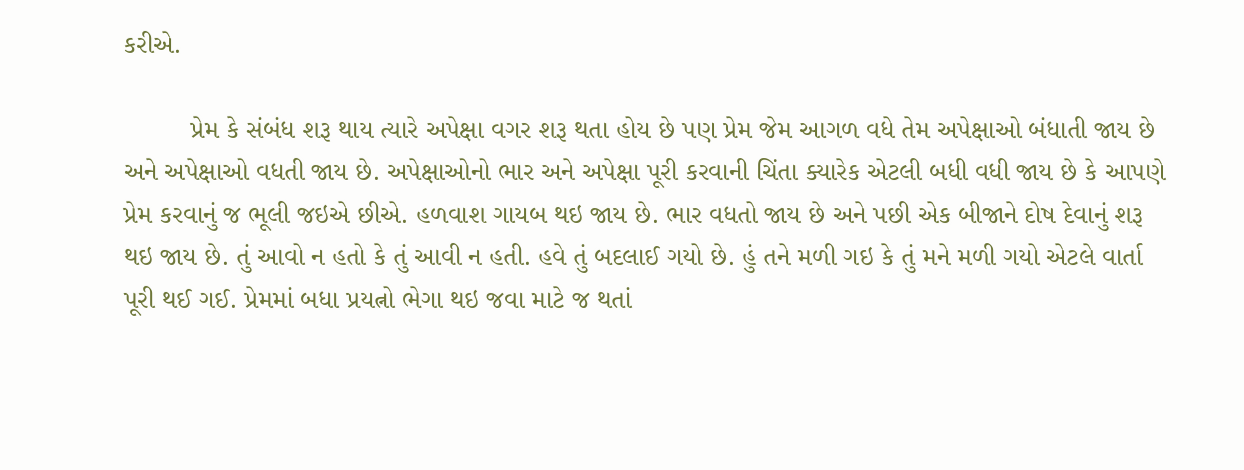કરીએ.

         પ્રેમ કે સંબંધ શરૂ થાય ત્યારે અપેક્ષા વગર શરૂ થતા હોય છે પણ પ્રેમ જેમ આગળ વધે તેમ અપેક્ષાઓ બંધાતી જાય છે અને અપેક્ષાઓ વધતી જાય છે. અપેક્ષાઓનો ભાર અને અપેક્ષા પૂરી કરવાની ચિંતા ક્યારેક એટલી બધી વધી જાય છે કે આપણે પ્રેમ કરવાનું જ ભૂલી જઇએ છીએ. હળવાશ ગાયબ થઇ જાય છે. ભાર વધતો જાય છે અને પછી એક બીજાને દોષ દેવાનું શરૂ થઇ જાય છે. તું આવો ન હતો કે તું આવી ન હતી. હવે તું બદલાઈ ગયો છે. હું તને મળી ગઇ કે તું મને મળી ગયો એટલે વાર્તા પૂરી થઈ ગઈ. પ્રેમમાં બધા પ્રયત્નો ભેગા થઇ જવા માટે જ થતાં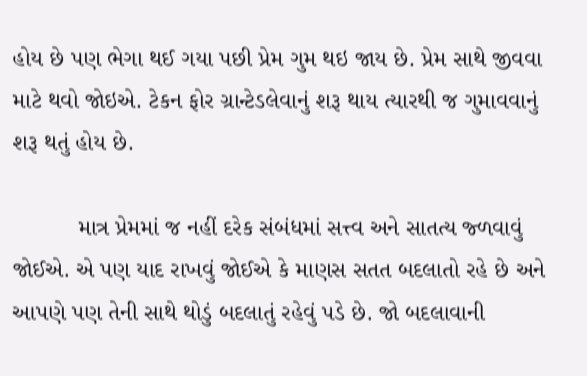હોય છે પણ ભેગા થઈ ગયા પછી પ્રેમ ગુમ થઇ જાય છે. પ્રેમ સાથે જીવવા માટે થવો જોઇએ. ટેકન ફોર ગ્રાન્ટેડલેવાનું શરૂ થાય ત્યારથી જ ગુમાવવાનું શરૂ થતું હોય છે.

          માત્ર પ્રેમમાં જ નહીં દરેક સંબંધમાં સત્ત્વ અને સાતત્ય જ્ળવાવું જોઈએ. એ પણ યાદ રાખવું જોઈએ કે માણસ સતત બદલાતો રહે છે અને આપણે પણ તેની સાથે થોડું બદલાતું રહેવું પડે છે. જો બદલાવાની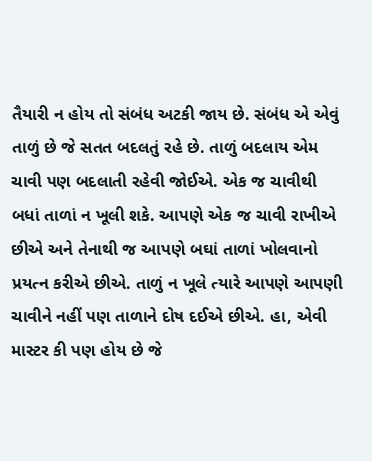તૈયારી ન હોય તો સંબંધ અટકી જાય છે. સંબંધ એ એવું તાળું છે જે સતત બદલતું રહે છે. તાળું બદલાય એમ ચાવી પણ બદલાતી રહેવી જોઈએ. એક જ ચાવીથી બધાં તાળાં ન ખૂલી શકે. આપણે એક જ ચાવી રાખીએ છીએ અને તેનાથી જ આપણે બઘાં તાળાં ખોલવાનો પ્રયત્ન કરીએ છીએ. તાળું ન ખૂલે ત્યારે આપણે આપણી ચાવીને નહીં પણ તાળાને દોષ દઈએ છીએ. હા, એવી માસ્ટર કી પણ હોય છે જે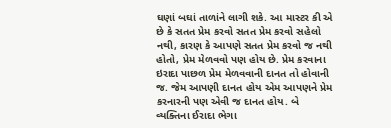ઘણાં બઘાં તાળાંને લાગી શકે. આ માસ્ટર કી એ છે કે સતત પ્રેમ કરવો સતત પ્રેમ કરવો સહેલો નથી, કારણ કે આપણે સતત પ્રેમ કરવો જ નથી હોતો, પ્રેમ મેળવવો પણ હોય છે. પ્રેમ કરવાના ઇરાદા પાછળ પ્રેમ મેળવવાની દાનત તો હોવાની જ. જેમ આપણી દાનત હોય એમ આપણને પ્રેમ કરનારની પણ એવી જ દાનત હોય. બે વ્યક્તિના ઈરાદા ભેગા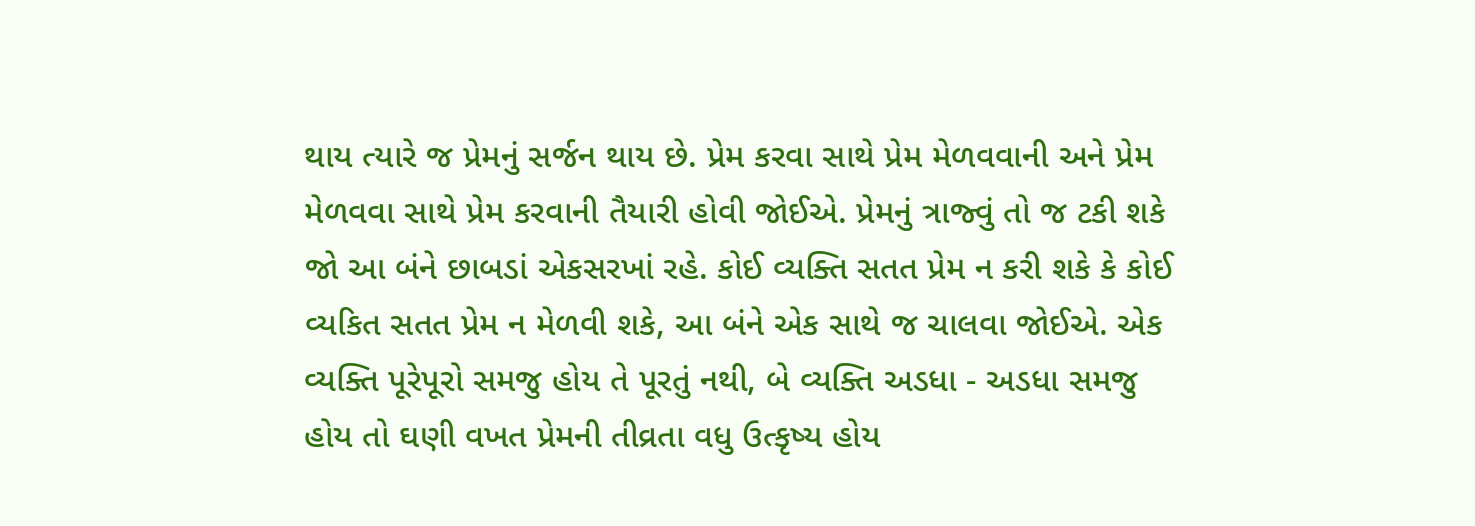થાય ત્યારે જ પ્રેમનું સર્જન થાય છે. પ્રેમ કરવા સાથે પ્રેમ મેળવવાની અને પ્રેમ મેળવવા સાથે પ્રેમ કરવાની તૈયારી હોવી જોઈએ. પ્રેમનું ત્રાજ્વું તો જ ટકી શકે જો આ બંને છાબડાં એકસરખાં રહે. કોઈ વ્યક્તિ સતત પ્રેમ ન કરી શકે કે કોઈ વ્યકિત સતત પ્રેમ ન મેળવી શકે, આ બંને એક સાથે જ ચાલવા જોઈએ. એક વ્યક્તિ પૂરેપૂરો સમજુ હોય તે પૂરતું નથી, બે વ્યક્તિ અડધા - અડધા સમજુ હોય તો ઘણી વખત પ્રેમની તીવ્રતા વધુ ઉત્કૃષ્ય હોય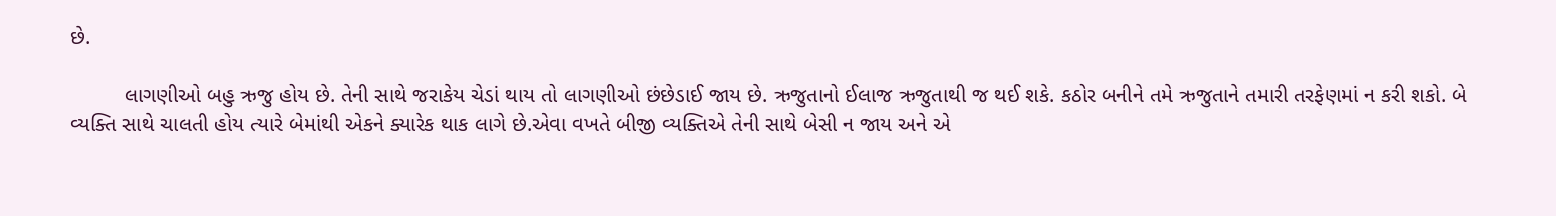છે.

         લાગણીઓ બહુ ઋજુ હોય છે. તેની સાથે જરાકેય ચેડાં થાય તો લાગણીઓ છંછેડાઈ જાય છે. ઋજુતાનો ઈલાજ ઋજુતાથી જ થઈ શકે. કઠોર બનીને તમે ઋજુતાને તમારી તરફેણમાં ન કરી શકો. બે વ્યક્તિ સાથે ચાલતી હોય ત્યારે બેમાંથી એકને ક્યારેક થાક લાગે છે.એવા વખતે બીજી વ્યક્તિએ તેની સાથે બેસી ન જાય અને એ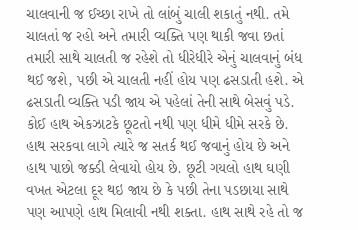ચાલવાની જ ઈચ્છા રાખે તો લાંબું ચાલી શકાતું નથી. તમે ચાલતાં જ રહો અને તમારી વ્યક્તિ પણ થાકી જવા છતાં તમારી સાથે ચાલતી જ રહેશે તો ધીરેધીરે એનું ચાલવાનું બંધ થઈ જશે, પછી એ ચાલતી નહીં હોય પણ ઢસડાતી હશે. એ ઢસડાતી વ્યક્તિ પડી જાય એ પહેલાં તેની સાથે બેસવું પડે. કોઈ હાથ એકઝાટકે છૂટતો નથી પણ ધીમે ધીમે સરકે છે. હાથ સરકવા લાગે ત્યારે જ સતર્ક થઈ જવાનું હોય છે અને હાથ પાછો જક્ડી લેવાયો હોય છે. છૂટી ગયલો હાથ ઘણી વખત એટલા દૂર થઇ જાય છે કે પછી તેના પડછાયા સાથે પણ આપણે હાથ મિલાવી નથી શક્તા. હાથ સાથે રહે તો જ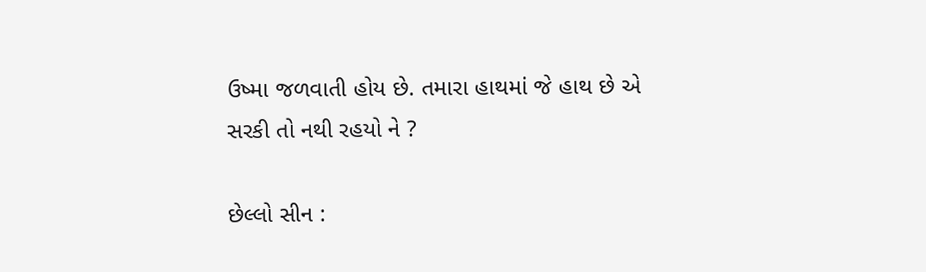ઉષ્મા જળવાતી હોય છે. તમારા હાથમાં જે હાથ છે એ સરકી તો નથી રહયો ને ?

છેલ્લો સીન :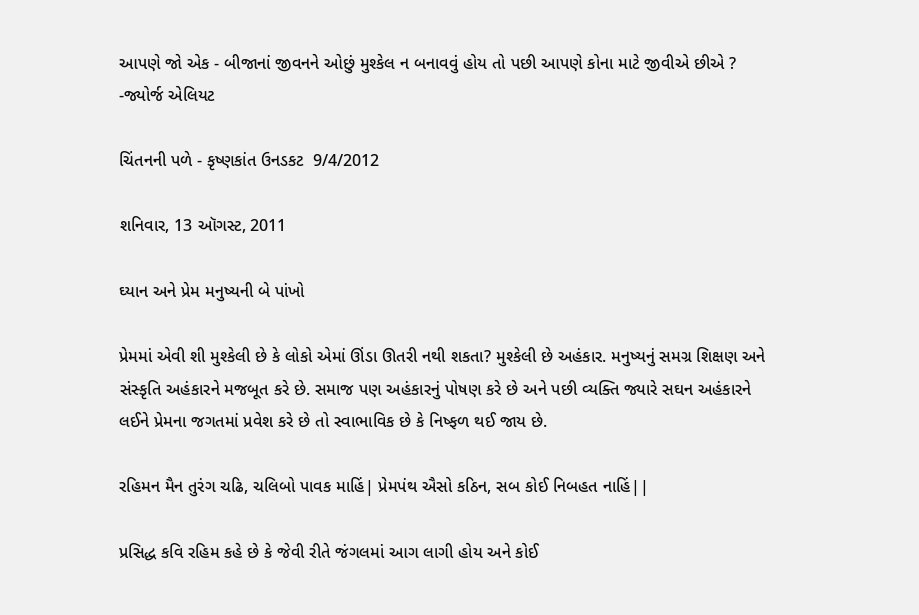આપણે જો એક - બીજાનાં જીવનને ઓછું મુશ્કેલ ન બનાવવું હોય તો પછી આપણે કોના માટે જીવીએ છીએ ?
-જ્યોર્જ એલિયટ

ચિંતનની પળે - કૃષ્ણકાંત ઉનડકટ  9/4/2012

શનિવાર, 13 ઑગસ્ટ, 2011

ઘ્યાન અને પ્રેમ મનુષ્યની બે પાંખો

પ્રેમમાં એવી શી મુશ્કેલી છે કે લોકો એમાં ઊંડા ઊતરી નથી શકતા? મુશ્કેલી છે અહંકાર. મનુષ્યનું સમગ્ર શિક્ષણ અને સંસ્કૃતિ અહંકારને મજબૂત કરે છે. સમાજ પણ અહંકારનું પોષણ કરે છે અને પછી વ્યક્તિ જ્યારે સઘન અહંકારને લઈને પ્રેમના જગતમાં પ્રવેશ કરે છે તો સ્વાભાવિક છે કે નિષ્ફળ થઈ જાય છે.

રહિમન મૈન તુરંગ ચઢિ, ચલિબો પાવક માહિં| પ્રેમપંથ ઐસો કઠિન, સબ કોઈ નિબહત નાહિં||

પ્રસિદ્ધ કવિ રહિમ કહે છે કે જેવી રીતે જંગલમાં આગ લાગી હોય અને કોઈ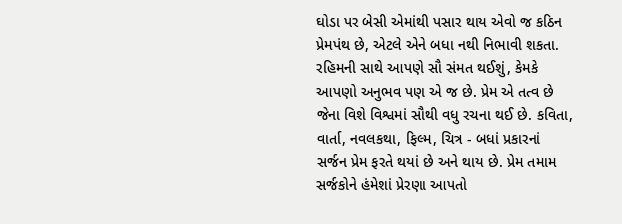ઘોડા પર બેસી એમાંથી પસાર થાય એવો જ કઠિન પ્રેમપંથ છે, એટલે એને બધા નથી નિભાવી શકતા. રહિમની સાથે આપણે સૌ સંમત થઈશું, કેમકે આપણો અનુભવ પણ એ જ છે. પ્રેમ એ તત્વ છે જેના વિશે વિશ્વમાં સૌથી વધુ રચના થઈ છે. કવિતા, વાર્તા, નવલકથા, ફિલ્મ, ચિત્ર - બધાં પ્રકારનાં સર્જન પ્રેમ ફરતે થયાં છે અને થાય છે. પ્રેમ તમામ સર્જકોને હંમેશાં પ્રેરણા આપતો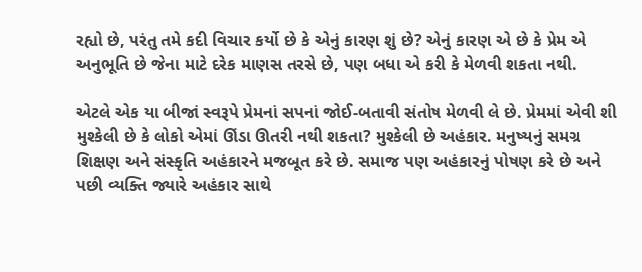રહ્યો છે, પરંતુ તમે કદી વિચાર કર્યો છે કે એનું કારણ શું છે? એનું કારણ એ છે કે પ્રેમ એ અનુભૂતિ છે જેના માટે દરેક માણસ તરસે છે, પણ બધા એ કરી કે મેળવી શકતા નથી.

એટલે એક યા બીજાં સ્વરૂપે પ્રેમનાં સપનાં જોઈ-બતાવી સંતોષ મેળવી લે છે. પ્રેમમાં એવી શી મુશ્કેલી છે કે લોકો એમાં ઊંડા ઊતરી નથી શકતા? મુશ્કેલી છે અહંકાર. મનુષ્યનું સમગ્ર શિક્ષણ અને સંસ્કૃતિ અહંકારને મજબૂત કરે છે. સમાજ પણ અહંકારનું પોષણ કરે છે અને પછી વ્યક્તિ જ્યારે અહંકાર સાથે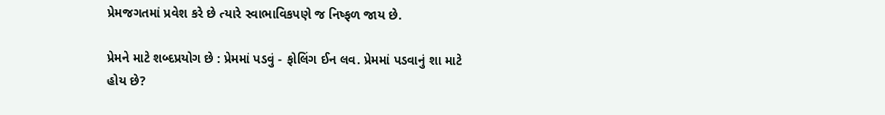પ્રેમજગતમાં પ્રવેશ કરે છે ત્યારે સ્વાભાવિકપણે જ નિષ્ફળ જાય છે.

પ્રેમને માટે શબ્દપ્રયોગ છે : પ્રેમમાં પડવું - ફોલિંગ ઈન લવ. પ્રેમમાં પડવાનું શા માટે હોય છે?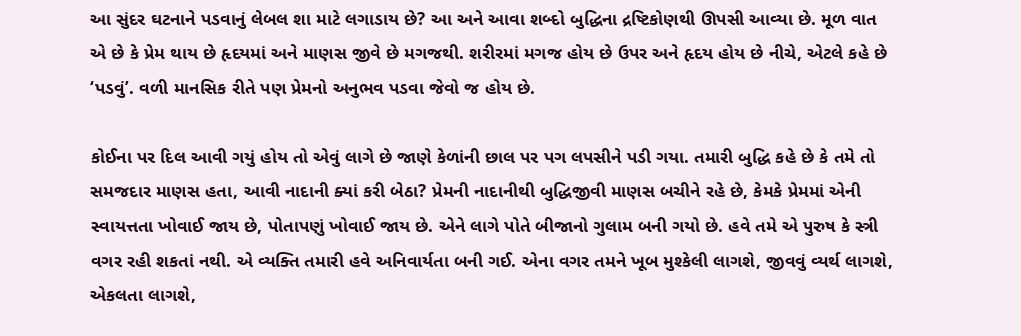આ સુંદર ઘટનાને પડવાનું લેબલ શા માટે લગાડાય છે? આ અને આવા શબ્દો બુદ્ધિના દ્રષ્ટિકોણથી ઊપસી આવ્યા છે. મૂળ વાત એ છે કે પ્રેમ થાય છે હૃદયમાં અને માણસ જીવે છે મગજથી. શરીરમાં મગજ હોય છે ઉપર અને હૃદય હોય છે નીચે, એટલે કહે છે ‘પડવું’. વળી માનસિક રીતે પણ પ્રેમનો અનુભવ પડવા જેવો જ હોય છે.

કોઈના પર દિલ આવી ગયું હોય તો એવું લાગે છે જાણે કેળાંની છાલ પર પગ લપસીને પડી ગયા. તમારી બુદ્ધિ કહે છે કે તમે તો સમજદાર માણસ હતા, આવી નાદાની ક્યાં કરી બેઠા? પ્રેમની નાદાનીથી બુદ્ધિજીવી માણસ બચીને રહે છે, કેમકે પ્રેમમાં એની સ્વાયત્તતા ખોવાઈ જાય છે, પોતાપણું ખોવાઈ જાય છે. એને લાગે પોતે બીજાનો ગુલામ બની ગયો છે. હવે તમે એ પુરુષ કે સ્ત્રી વગર રહી શકતાં નથી. એ વ્યક્તિ તમારી હવે અનિવાર્યતા બની ગઈ. એના વગર તમને ખૂબ મુશ્કેલી લાગશે, જીવવું વ્યર્થ લાગશે, એકલતા લાગશે,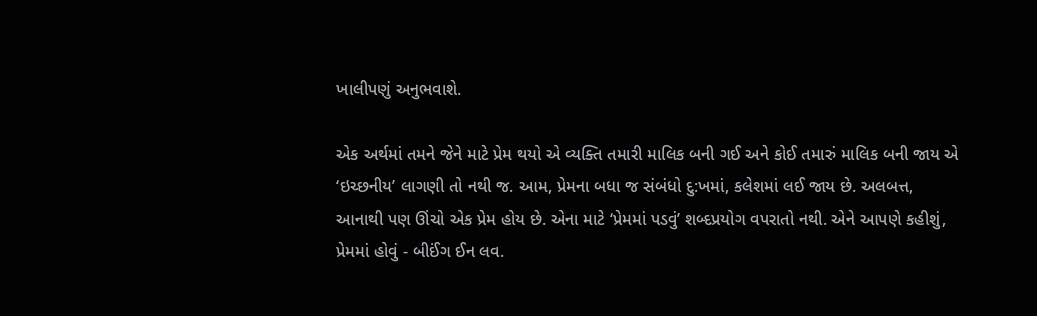ખાલીપણું અનુભવાશે.

એક અર્થમાં તમને જેને માટે પ્રેમ થયો એ વ્યક્તિ તમારી માલિક બની ગઈ અને કોઈ તમારું માલિક બની જાય એ ‘ઇચ્છનીય’ લાગણી તો નથી જ. આમ, પ્રેમના બધા જ સંબંધો દુ:ખમાં, કલેશમાં લઈ જાય છે. અલબત્ત, આનાથી પણ ઊંચો એક પ્રેમ હોય છે. એના માટે ‘પ્રેમમાં પડવું’ શબ્દપ્રયોગ વપરાતો નથી. એને આપણે કહીશું, પ્રેમમાં હોવું - બીઈંગ ઈન લવ.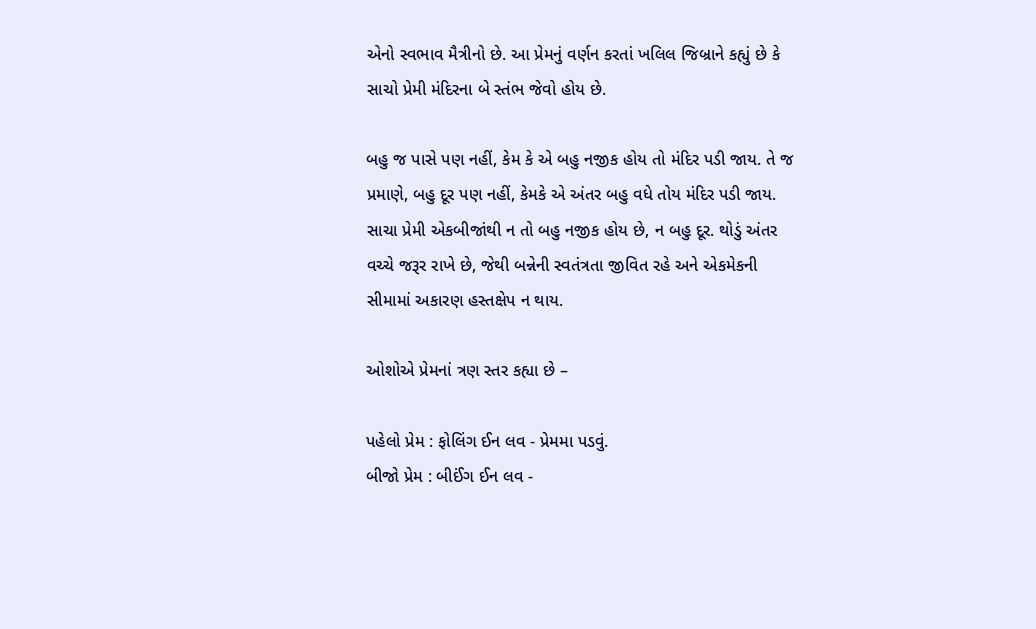એનો સ્વભાવ મૈત્રીનો છે. આ પ્રેમનું વર્ણન કરતાં ખલિલ જિબ્રાને કહ્યું છે કે સાચો પ્રેમી મંદિરના બે સ્તંભ જેવો હોય છે.

બહુ જ પાસે પણ નહીં, કેમ કે એ બહુ નજીક હોય તો મંદિર પડી જાય. તે જ પ્રમાણે, બહુ દૂર પણ નહીં, કેમકે એ અંતર બહુ વધે તોય મંદિર પડી જાય. સાચા પ્રેમી એકબીજાંથી ન તો બહુ નજીક હોય છે, ન બહુ દૂર. થોડું અંતર વચ્ચે જરૂર રાખે છે, જેથી બન્નેની સ્વતંત્રતા જીવિત રહે અને એકમેકની સીમામાં અકારણ હસ્તક્ષેપ ન થાય.

ઓશોએ પ્રેમનાં ત્રણ સ્તર કહ્યા છે –

પહેલો પ્રેમ : ફોલિંગ ઈન લવ - પ્રેમમા પડવું.
બીજો પ્રેમ : બીઈંગ ઈન લવ -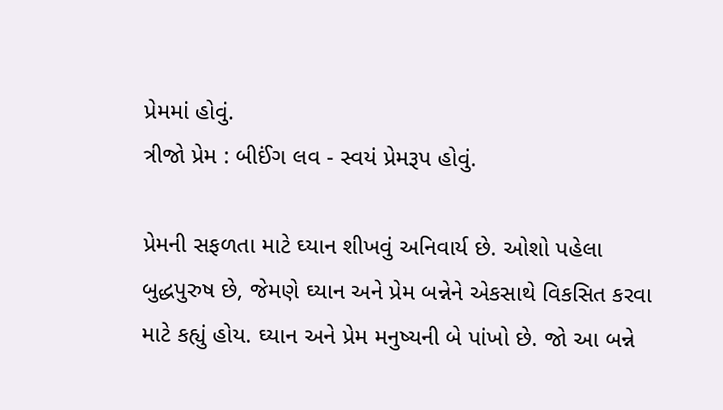પ્રેમમાં હોવું.
ત્રીજો પ્રેમ : બીઈંગ લવ - સ્વયં પ્રેમરૂપ હોવું.

પ્રેમની સફળતા માટે ઘ્યાન શીખવું અનિવાર્ય છે. ઓશો પહેલા બુદ્ધપુરુષ છે, જેમણે ઘ્યાન અને પ્રેમ બન્નેને એકસાથે વિકસિત કરવા માટે કહ્યું હોય. ઘ્યાન અને પ્રેમ મનુષ્યની બે પાંખો છે. જો આ બન્ને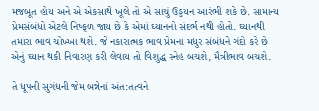મજબૂત હોય અને એ એકસાથે ખૂલે તો એ સાચું ઉડ્ડયન આરંભી શકે છે. સામાન્ય પ્રેમસંબંધો એટલે નિષ્ફળ જાય છે કે એમાં ઘ્યાનનો સંદર્ભ નથી હોતો. ઘ્યાનથી તમારા ભાવ ચોખ્ખા થશે. જે નકારાત્મક ભાવ પ્રેમના મધુર સંબંધને ગંદો કરે છે એનું ઘ્યાન થકી નિવારણ કરી લેવાય તો વિશુદ્ધ સ્નેહ બચશે, મૈત્રીભાવ બચશે.

તે ધૂપની સુગંધની જેમ બન્નેનાં અંત:તત્વને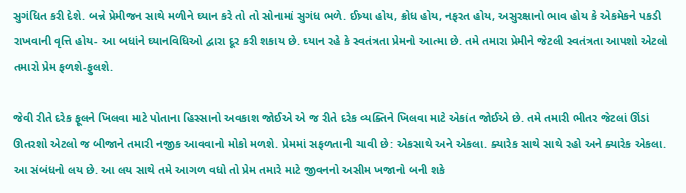સુગંધિત કરી દેશે. બન્ને પ્રેમીજન સાથે મળીને ઘ્યાન કરે તો તો સોનામાં સુગંધ ભળે. ઈષ્ર્યા હોય, ક્રોધ હોય, નફરત હોય, અસુરક્ષાનો ભાવ હોય કે એકમેકને પકડી રાખવાની વૃત્તિ હોય- આ બધાંને ઘ્યાનવિધિઓ દ્વારા દૂર કરી શકાય છે. ઘ્યાન રહે કે સ્વતંત્રતા પ્રેમનો આત્મા છે. તમે તમારા પ્રેમીને જેટલી સ્વતંત્રતા આપશો એટલો તમારો પ્રેમ ફળશે-ફુલશે.

જેવી રીતે દરેક ફૂલને ખિલવા માટે પોતાના હિસ્સાનો અવકાશ જોઈએ એ જ રીતે દરેક વ્યક્તિને ખિલવા માટે એકાંત જોઈએ છે. તમે તમારી ભીતર જેટલાં ઊંડાં ઊતરશો એટલો જ બીજાને તમારી નજીક આવવાનો મોકો મળશે. પ્રેમમાં સફળતાની ચાવી છે: એકસાથે અને એકલા. ક્યારેક સાથે સાથે રહો અને ક્યારેક એકલા. આ સંબંધનો લય છે. આ લય સાથે તમે આગળ વધો તો પ્રેમ તમારે માટે જીવનનો અસીમ ખજાનો બની શકે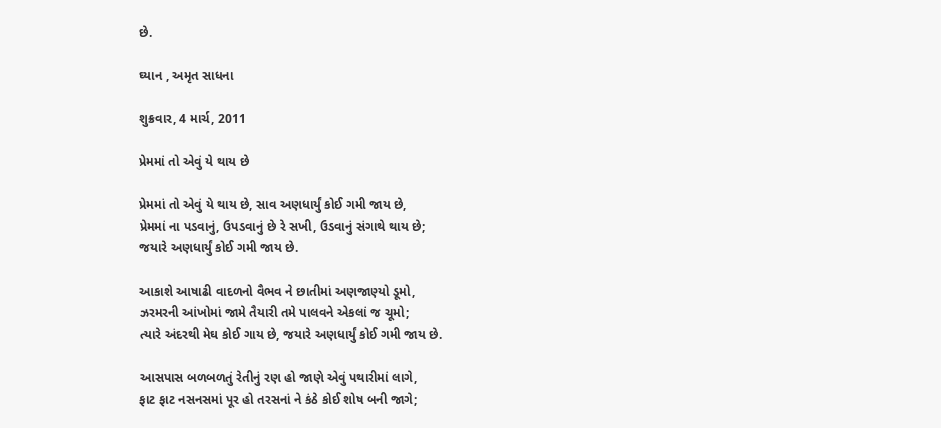છે.

ઘ્યાન , અમૃત સાધના

શુક્રવાર, 4 માર્ચ, 2011

પ્રેમમાં તો એવું યે થાય છે

પ્રેમમાં તો એવું યે થાય છે, સાવ અણધાર્યું કોઈ ગમી જાય છે,
પ્રેમમાં ના પડવાનું, ઉપડવાનું છે રે સખી, ઉડવાનું સંગાથે થાય છે;
જયારે અણધાર્યું કોઈ ગમી જાય છે.

આકાશે આષાઢી વાદળનો વૈભવ ને છાતીમાં અણજાણ્યો ડૂમો,
ઝરમરની આંખોમાં જામે તૈયારી તમે પાલવને એકલાં જ ચૂમો;
ત્યારે અંદરથી મેઘ કોઈ ગાય છે, જયારે અણધાર્યું કોઈ ગમી જાય છે.

આસપાસ બળબળતું રેતીનું રણ હો જાણે એવું પથારીમાં લાગે,
ફાટ ફાટ નસનસમાં પૂર હો તરસનાં ને કંઠે કોઈ શોષ બની જાગે;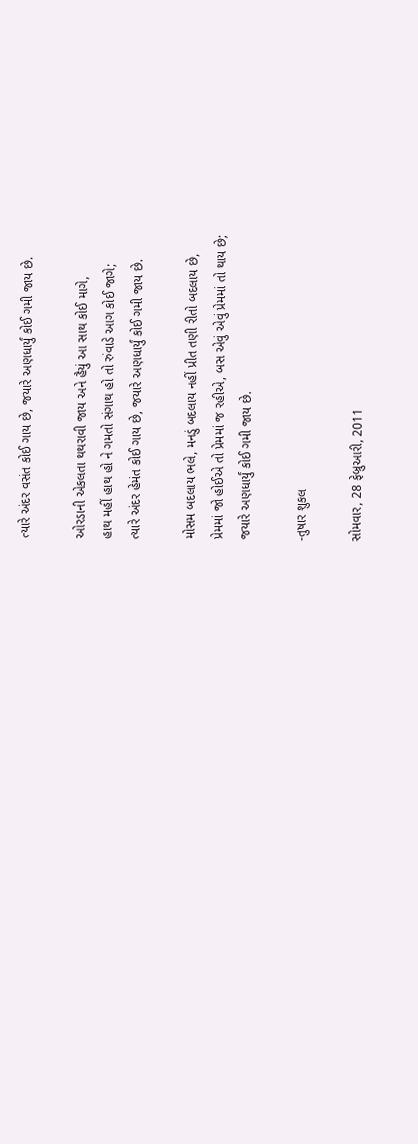ત્યારે અંદર વસંત કોઈ ગાય છે, જયારે અણધાર્યું કોઈ ગમી જાય છે.

ઓરડાની એકલતા થથરાવી જાય અને હૈયું આ સાથ કોઈ માગે,
હાથ મહીં હાથ હો ને ગમતો સંગાથ હો તો રુંવાડે આગ કોઈ જાગે;
ત્યારે અંદર હેમંત કોઈ ગાય છે, જયારે અણધાર્યું કોઈ ગમી જાય છે.

મોસમ બદલાય ભલે, મનડું બદલાય નહીં પ્રીત તણી રીતો બદલાય છે,
પ્રેમમાં જો હોઈએ તો પ્રેમમાં જ રહીએ, બસ એવું એવું પ્રેમમાં તો થાય છે;
જયારે અણધાર્યું કોઈ ગમી જાય છે.

-તુષાર શુકલ

સોમવાર, 28 ફેબ્રુઆરી, 2011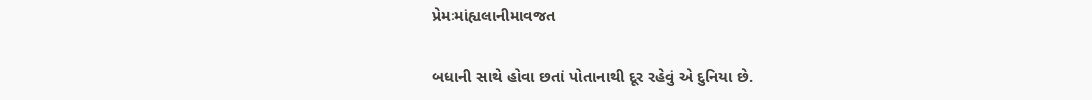પ્રેમઃમાંહ્યલાનીમાવજત

બધાની સાથે હોવા છતાં પોતાનાથી દૂર રહેવું એ દુનિયા છે.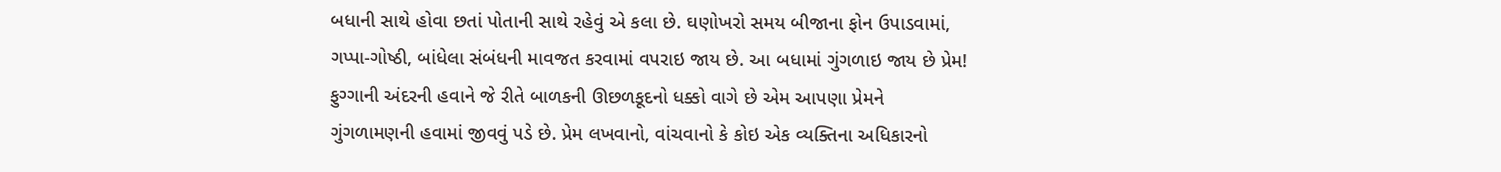બધાની સાથે હોવા છતાં પોતાની સાથે રહેવું એ કલા છે. ઘણોખરો સમય બીજાના ફોન ઉપાડવામાં, ગપ્પા-ગોષ્ઠી, બાંધેલા સંબંધની માવજત કરવામાં વપરાઇ જાય છે. આ બધામાં ગુંગળાઇ જાય છે પ્રેમ! ફુગ્ગાની અંદરની હવાને જે રીતે બાળકની ઊછળકૂદનો ધક્કો વાગે છે એમ આપણા પ્રેમને ગુંગળામણની હવામાં જીવવું પડે છે. પ્રેમ લખવાનો, વાંચવાનો કે કોઇ એક વ્યક્તિના અધિકારનો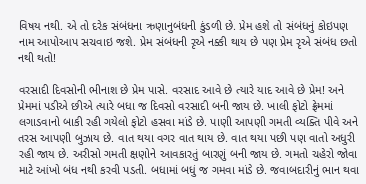વિષય નથી. એ તો દરેક સંબંધના ઋણાનુબંધની કુંડળી છે. પ્રેમ હશે તો સંબંધનું કોઇપણ નામ આપોઆપ સચવાઇ જશે. પ્રેમ સંબંધની રૃએ નક્કી થાય છે પણ પ્રેમ રૃએ સંબંધ છતો નથી થતો!

વરસાદી દિવસોની ભીનાશ છે પ્રેમ પાસે. વરસાદ આવે છે ત્યારે યાદ આવે છે પ્રેમ! અને પ્રેમમાં પડીએ છીએ ત્યારે બધા જ દિવસો વરસાદી બની જાય છે. ખાલી ફોટો ફ્રેમમાં લગાડવાનો બાકી રહી ગયેલો ફોટો હસવા માંડે છે. પાણી આપણી ગમતી વ્યક્તિ પીવે અને તરસ આપણી બુઝાય છે. વાત થયા વગર વાત થાય છે. વાત થયા પછી પણ વાતો અધુરી રહી જાય છે. અરીસો ગમતી ક્ષણોને આવકારતું બારણું બની જાય છે. ગમતો ચહેરો જોવા માટે આંખો બંધ નથી કરવી પડતી. બધામાં બધું જ ગમવા માંડે છે. જવાબદારીનું ભાન થવા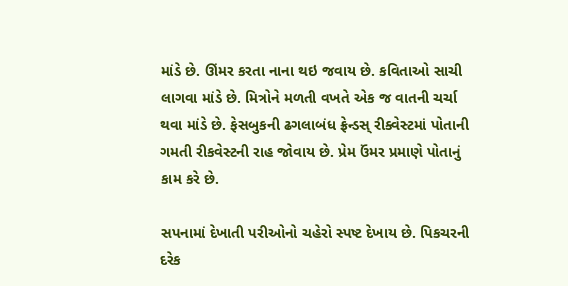માંડે છે. ઊંમર કરતા નાના થઇ જવાય છે. કવિતાઓ સાચી લાગવા માંડે છે. મિત્રોને મળતી વખતે એક જ વાતની ચર્ચા થવા માંડે છે. ફેસબુકની ઢગલાબંધ ફ્રેન્ડસ્ રીક્વેસ્ટમાં પોતાની ગમતી રીકવેસ્ટની રાહ જોવાય છે. પ્રેમ ઉંમર પ્રમાણે પોતાનું કામ કરે છે.

સપનામાં દેખાતી પરીઓનો ચહેરો સ્પષ્ટ દેખાય છે. પિકચરની દરેક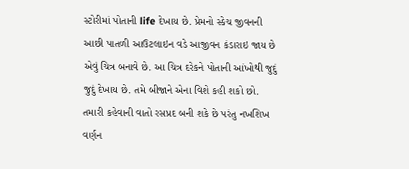સ્ટોરીમાં પોતાની life દેખાય છે. પ્રેમનો સ્કેચ જીવનની આછી પાતળી આઉટલાઇન વડે આજીવન કંડારાઇ જાય છે એવું ચિત્ર બનાવે છે. આ ચિત્ર દરેકને પોતાની આંખોથી જુદું જુદું દેખાય છે. તમે બીજાને એના વિશે કહી શકો છો. તમારી કહેવાની વાતો રસપ્રદ બની શકે છે પરંતુ નખશિખ વર્ણન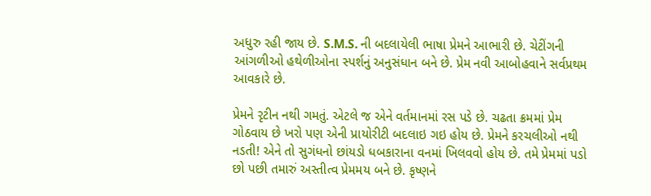અધુરુ રહી જાય છે. S.M.S. ની બદલાયેલી ભાષા પ્રેમને આભારી છે. ચેટીંગની આંગળીઓ હથેળીઓના સ્પર્શનું અનુસંધાન બને છે. પ્રેમ નવી આબોહવાને સર્વપ્રથમ આવકારે છે.

પ્રેમને રૃટીન નથી ગમતું. એટલે જ એને વર્તમાનમાં રસ પડે છે. ચઢતા ક્રમમાં પ્રેમ ગોઠવાય છે ખરો પણ એની પ્રાયોરીટી બદલાઇ ગઇ હોય છે. પ્રેમને કરચલીઓ નથી નડતી! એને તો સુગંધનો છાંયડો ધબકારાના વનમાં ખિલવવો હોય છે. તમે પ્રેમમાં પડો છો પછી તમારું અસ્તીત્વ પ્રેમમય બને છે. કૃષ્ણને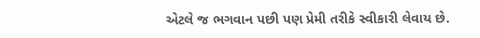એટલે જ ભગવાન પછી પણ પ્રેમી તરીકે સ્વીકારી લેવાય છે.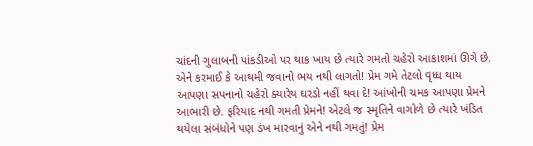ચાંદની ગુલાબની પાંકડીઓ પર થાક ખાય છે ત્યારે ગમતો ચહેરો આકાશમાં ઊગે છે. એને કરમાઈ કે આથમી જવાનો ભય નથી લાગતો! પ્રેમ ગમે તેટલો વૃધ્ધ થાય આપણા સપનાનો ચહેરો ક્યારેય ઘરડો નહીં થવા દે! આંખોની ચમક આપણા પ્રેમને આભારી છે. ફરિયાદ નથી ગમતી પ્રેમને! એટલે જ સ્મૃતિને વાગોળે છે ત્યારે ખંડિત થયેલા સંબંધોને પણ ડંખ મારવાનું એને નથી ગમતું! પ્રેમ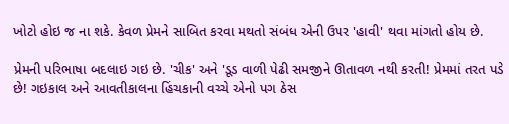ખોટો હોઇ જ ના શકે. કેવળ પ્રેમને સાબિત કરવા મથતો સંબંધ એની ઉપર 'હાવી' થવા માંગતો હોય છે.

પ્રેમની પરિભાષા બદલાઇ ગઇ છે. 'ચીક' અને 'ડૂડ વાળી પેઢી સમજીને ઊતાવળ નથી કરતી! પ્રેમમાં તરત પડે છે! ગઇકાલ અને આવતીકાલના હિંચકાની વચ્ચે એનો પગ ઠેસ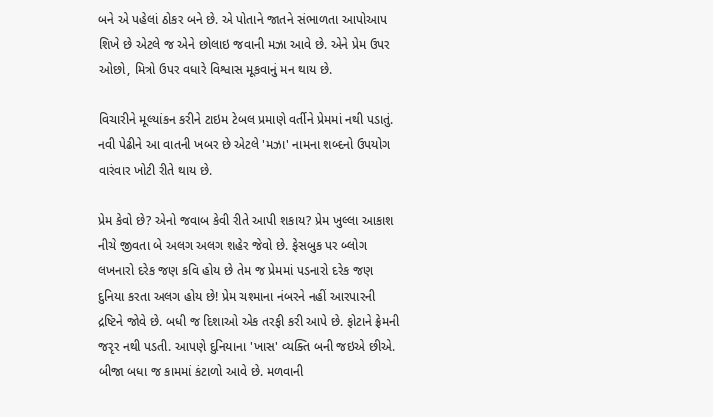બને એ પહેલાં ઠોકર બને છે. એ પોતાને જાતને સંભાળતા આપોઆપ શિખે છે એટલે જ એને છોલાઇ જવાની મઝા આવે છે. એને પ્રેમ ઉપર ઓછો, મિત્રો ઉપર વધારે વિશ્વાસ મૂકવાનું મન થાય છે.

વિચારીને મૂલ્યાંકન કરીને ટાઇમ ટેબલ પ્રમાણે વર્તીને પ્રેમમાં નથી પડાતું. નવી પેઢીને આ વાતની ખબર છે એટલે 'મઝા' નામના શબ્દનો ઉપયોગ વારંવાર ખોટી રીતે થાય છે.

પ્રેમ કેવો છે? એનો જવાબ કેવી રીતે આપી શકાય? પ્રેમ ખુલ્લા આકાશ નીચે જીવતા બે અલગ અલગ શહેર જેવો છે. ફેસબુક પર બ્લોગ લખનારો દરેક જણ કવિ હોય છે તેમ જ પ્રેમમાં પડનારો દરેક જણ દુનિયા કરતા અલગ હોય છે! પ્રેમ ચશ્માના નંબરને નહીં આરપારની દ્રષ્ટિને જોવે છે. બધી જ દિશાઓ એક તરફી કરી આપે છે. ફોટાને ફ્રેમની જરૃર નથી પડતી. આપણે દુનિયાના 'ખાસ' વ્યક્તિ બની જઇએ છીએ. બીજા બધા જ કામમાં કંટાળો આવે છે. મળવાની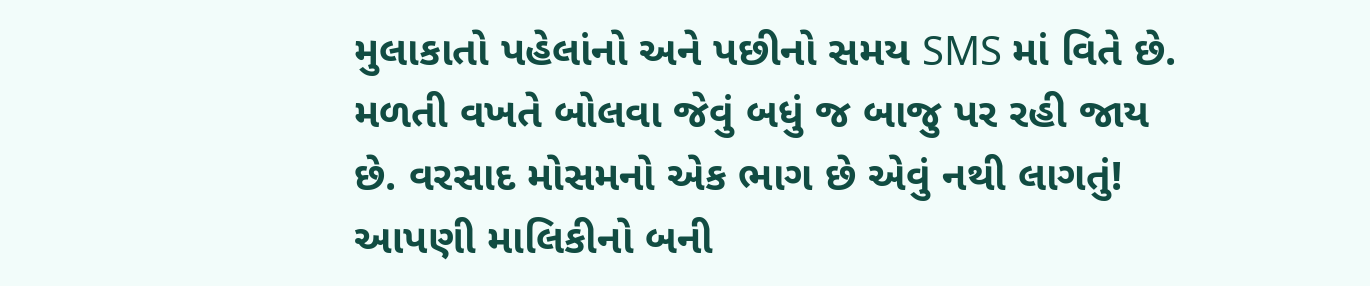મુલાકાતો પહેલાંનો અને પછીનો સમય SMS માં વિતે છે. મળતી વખતે બોલવા જેવું બધું જ બાજુ પર રહી જાય છે. વરસાદ મોસમનો એક ભાગ છે એવું નથી લાગતું! આપણી માલિકીનો બની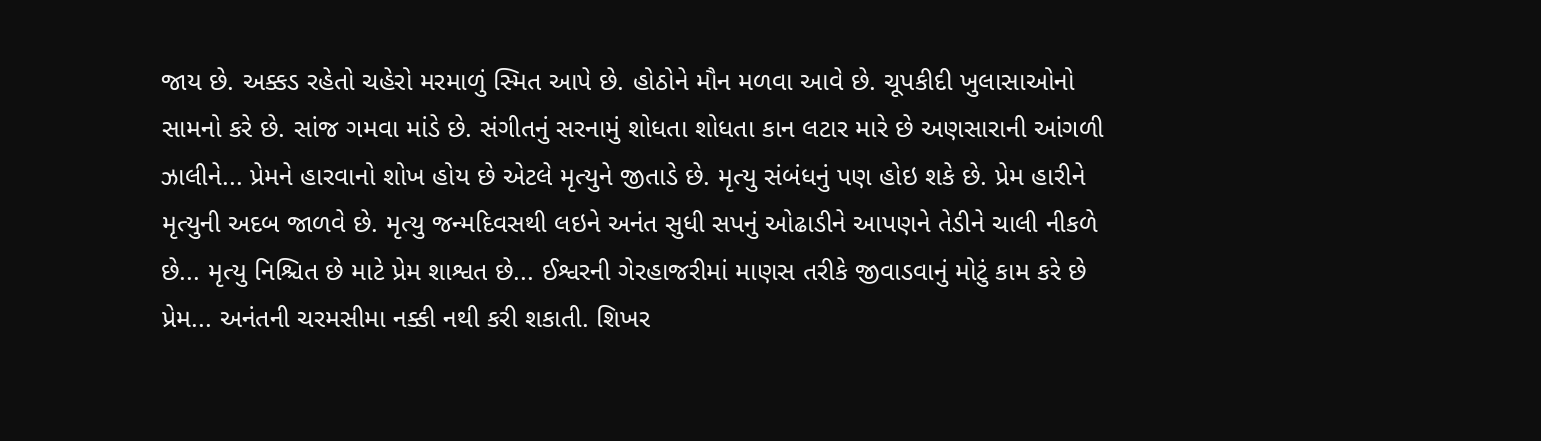જાય છે. અક્કડ રહેતો ચહેરો મરમાળું સ્મિત આપે છે. હોઠોને મૌન મળવા આવે છે. ચૂપકીદી ખુલાસાઓનો સામનો કરે છે. સાંજ ગમવા માંડે છે. સંગીતનું સરનામું શોધતા શોધતા કાન લટાર મારે છે અણસારાની આંગળી ઝાલીને... પ્રેમને હારવાનો શોખ હોય છે એટલે મૃત્યુને જીતાડે છે. મૃત્યુ સંબંધનું પણ હોઇ શકે છે. પ્રેમ હારીને મૃત્યુની અદબ જાળવે છે. મૃત્યુ જન્મદિવસથી લઇને અનંત સુધી સપનું ઓઢાડીને આપણને તેડીને ચાલી નીકળે છે... મૃત્યુ નિશ્ચિત છે માટે પ્રેમ શાશ્વત છે... ઈશ્વરની ગેરહાજરીમાં માણસ તરીકે જીવાડવાનું મોટું કામ કરે છે પ્રેમ... અનંતની ચરમસીમા નક્કી નથી કરી શકાતી. શિખર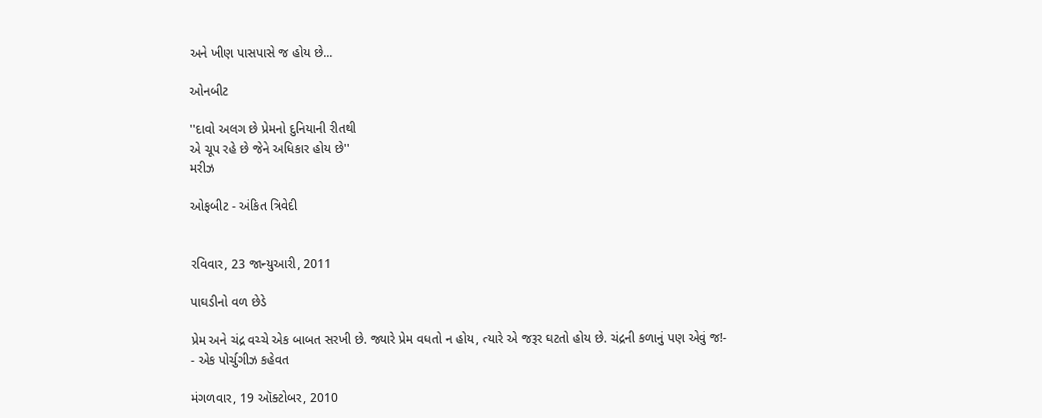અને ખીણ પાસપાસે જ હોય છે...

ઓનબીટ

''દાવો અલગ છે પ્રેમનો દુનિયાની રીતથી
એ ચૂપ રહે છે જેને અધિકાર હોય છે''
મરીઝ

ઓફબીટ - અંકિત ત્રિવેદી


રવિવાર, 23 જાન્યુઆરી, 2011

પાઘડીનો વળ છેડે

પ્રેમ અને ચંદ્ર વચ્ચે એક બાબત સરખી છે. જ્યારે પ્રેમ વધતો ન હોય, ત્યારે એ જરૂર ઘટતો હોય છે. ચંદ્રની કળાનું પણ એવું જ!-
- એક પોર્ચુગીઝ કહેવત

મંગળવાર, 19 ઑક્ટોબર, 2010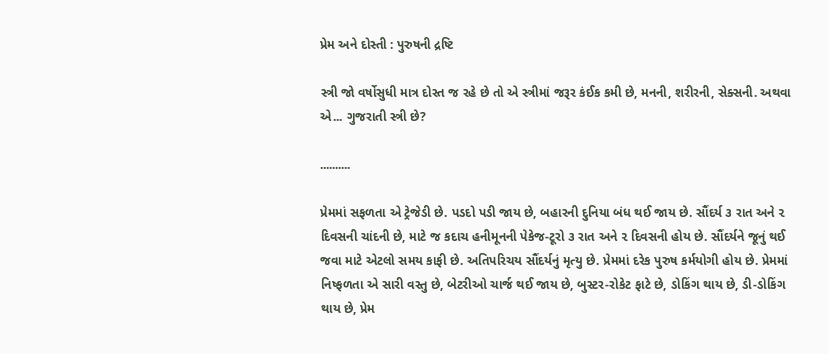પ્રેમ અને દોસ્તી : પુરુષની દ્રષ્ટિ

સ્ત્રી જો વર્ષોસુધી માત્ર દોસ્ત જ રહે છે તો એ સ્ત્રીમાં જરૂર કંઈક કમી છે, મનની, શરીરની, સેક્સની. અથવા એ... ગુજરાતી સ્ત્રી છે?

..........

પ્રેમમાં સફળતા એ ટ્રેજેડી છે. પડદો પડી જાય છે, બહારની દુનિયા બંધ થઈ જાય છે. સૌંદર્ય ૩ રાત અને ૨ દિવસની ચાંદની છે, માટે જ કદાચ હનીમૂનની પેકેજ-ટૂરો ૩ રાત અને ૨ દિવસની હોય છે. સૌંદર્યને જૂનું થઈ જવા માટે એટલો સમય કાફી છે. અતિપરિચય સૌંદર્યનું મૃત્યુ છે. પ્રેમમાં દરેક પુરુષ કર્મયોગી હોય છે. પ્રેમમાં નિષ્ફળતા એ સારી વસ્તુ છે, બેટરીઓ ચાર્જ થઈ જાય છે, બુસ્ટર-રોકેટ ફાટે છે, ડોકિંગ થાય છે, ડી-ડોકિંગ થાય છે, પ્રેમ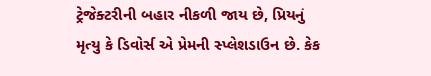ટ્રેજેક્ટરીની બહાર નીકળી જાય છે, પ્રિયનું મૃત્યુ કે ડિવોર્સ એ પ્રેમની સ્પ્લેશડાઉન છે. કેક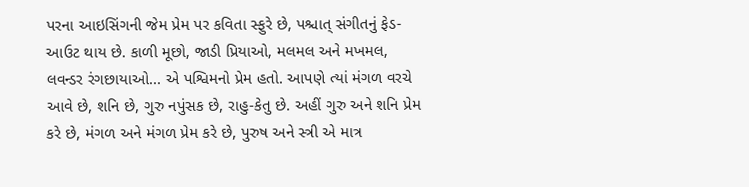પરના આઇસિંગની જેમ પ્રેમ પર કવિતા સ્ફુરે છે, પશ્ચાત્ સંગીતનું ફેડ-આઉટ થાય છે. કાળી મૂછો, જાડી પ્રિયાઓ, મલમલ અને મખમલ, લવન્ડર રંગછાયાઓ... એ પશ્વિમનો પ્રેમ હતો. આપણે ત્યાં મંગળ વરચે આવે છે, શનિ છે, ગુરુ નપુંસક છે, રાહુ-કેતુ છે. અહીં ગુરુ અને શનિ પ્રેમ કરે છે, મંગળ અને મંગળ પ્રેમ કરે છે, પુરુષ અને સ્ત્રી એ માત્ર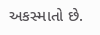અકસ્માતો છે.